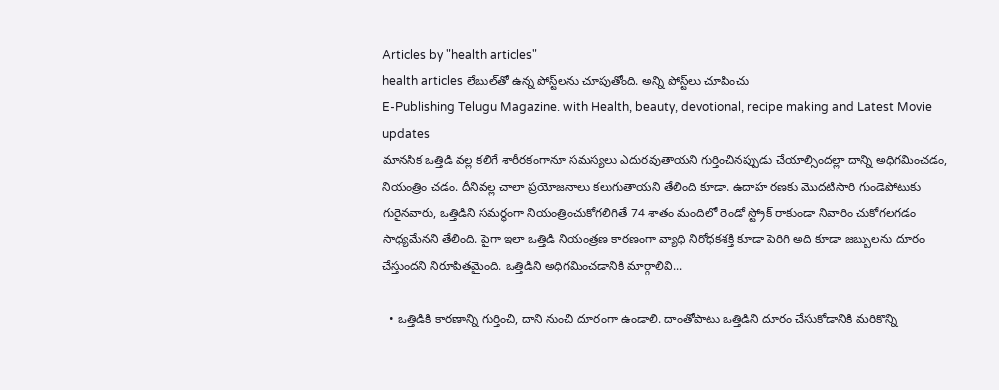Articles by "health articles"
health articles లేబుల్‌తో ఉన్న పోస్ట్‌లను చూపుతోంది. అన్ని పోస్ట్‌లు చూపించు
E-Publishing Telugu Magazine. with Health, beauty, devotional, recipe making and Latest Movie updates
మానసిక ఒత్తిడి వల్ల కలిగే శారీరకంగానూ సమస్యలు ఎదురవుతాయని గుర్తించినప్పుడు చేయాల్సిందల్లా దాన్ని అధిగమించడం, నియంత్రిం చడం. దీనివల్ల చాలా ప్రయోజనాలు కలుగుతాయని తేలింది కూడా. ఉదాహ రణకు మొదటిసారి గుండెపోటుకు గురైనవారు, ఒత్తిడిని సమర్థంగా నియంత్రించుకోగలిగితే 74 శాతం మందిలో రెండో స్ట్రోక్ రాకుండా నివారిం చుకోగలగడం సాధ్యమేనని తేలింది. పైగా ఇలా ఒత్తిడి నియంత్రణ కారణంగా వ్యాధి నిరోధకశక్తి కూడా పెరిగి అది కూడా జబ్బులను దూరం చేస్తుందని నిరూపితమైంది. ఒత్తిడిని అధిగమించడానికి మార్గాలివి...

  • ఒత్తిడికి కారణాన్ని గుర్తించి, దాని నుంచి దూరంగా ఉండాలి. దాంతోపాటు ఒత్తిడిని దూరం చేసుకోడానికి మరికొన్ని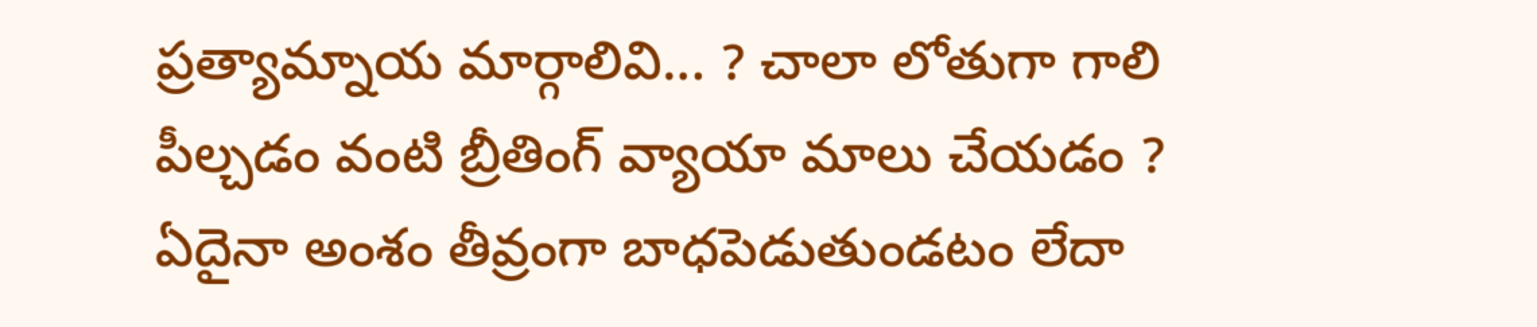ప్రత్యామ్నాయ మార్గాలివి... ? చాలా లోతుగా గాలి పీల్చడం వంటి బ్రీతింగ్ వ్యాయా మాలు చేయడం ? ఏదైనా అంశం తీవ్రంగా బాధపెడుతుండటం లేదా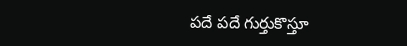పదే పదే గుర్తుకొస్తూ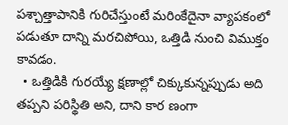పశ్చాత్తాపానికి గురిచేస్తుంటే మరింకేదైనా వ్యాపకంలో పడుతూ దాన్ని మరచిపోయి, ఒత్తిడి నుంచి విముక్తం కావడం.
  • ఒత్తిడికి గురయ్యే క్షణాల్లో చిక్కుకున్నప్పుడు అది తప్పని పరిస్థితి అని, దాని కార ణంగా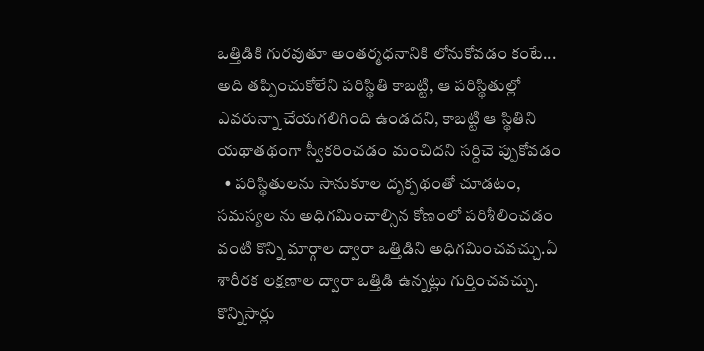ఒత్తిడికి గురవుతూ అంతర్మధనానికి లోనుకోవడం కంటే... అది తప్పించుకోలేని పరిస్థితి కాబట్టి, ఆ పరిస్థితుల్లో ఎవరున్నా చేయగలిగింది ఉండదని, కాబట్టి ఆ స్థితిని యథాతథంగా స్వీకరించడం మంచిదని సర్దిచె ప్పుకోవడం
  • పరిస్థితులను సానుకూల దృక్పథంతో చూడటం, సమస్యల ను అధిగమించాల్సిన కోణంలో పరిశీలించడం వంటి కొన్ని మార్గాల ద్వారా ఒత్తిడిని అధిగమించవచ్చు.ఏ శారీరక లక్షణాల ద్వారా ఒత్తిడి ఉన్నట్లు గుర్తించవచ్చు.
కొన్నిసార్లు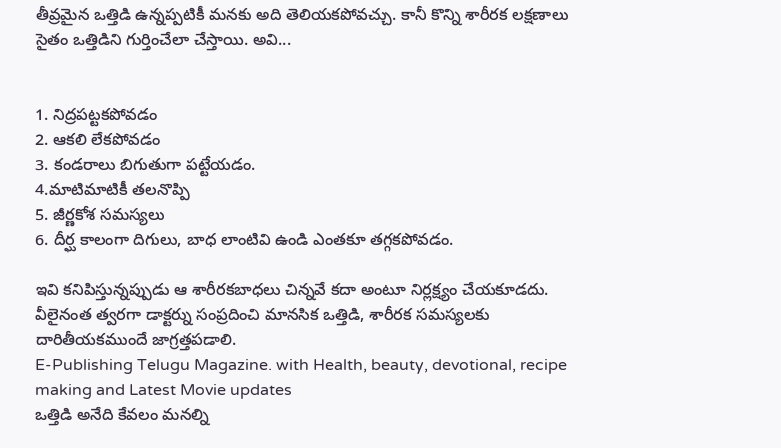తీవ్రమైన ఒత్తిడి ఉన్నప్పటికీ మనకు అది తెలియకపోవచ్చు. కానీ కొన్ని శారీరక లక్షణాలు సైతం ఒత్తిడిని గుర్తించేలా చేస్తాయి. అవి...


1. నిద్రపట్టకపోవడం
2. ఆకలి లేకపోవడం
3. కండరాలు బిగుతుగా పట్టేయడం.
4.మాటిమాటికీ తలనొప్పి
5. జీర్ణకోశ సమస్యలు
6. దీర్ఘ కాలంగా దిగులు, బాధ లాంటివి ఉండి ఎంతకూ తగ్గకపోవడం.

ఇవి కనిపిస్తున్నప్పుడు ఆ శారీరకబాధలు చిన్నవే కదా అంటూ నిర్లక్ష్యం చేయకూడదు. వీలైనంత త్వరగా డాక్టర్ను సంప్రదించి మానసిక ఒత్తిడి, శారీరక సమస్యలకు దారితీయకముందే జాగ్రత్తపడాలి.
E-Publishing Telugu Magazine. with Health, beauty, devotional, recipe making and Latest Movie updates
ఒత్తిడి అనేది కేవలం మనల్ని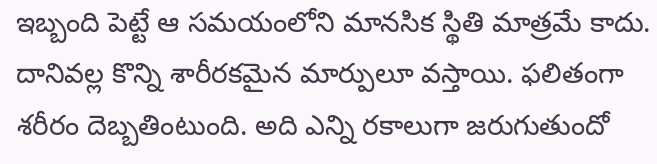ఇబ్బంది పెట్టే ఆ సమయంలోని మానసిక స్థితి మాత్రమే కాదు. దానివల్ల కొన్ని శారీరకమైన మార్పులూ వస్తాయి. ఫలితంగా శరీరం దెబ్బతింటుంది. అది ఎన్ని రకాలుగా జరుగుతుందో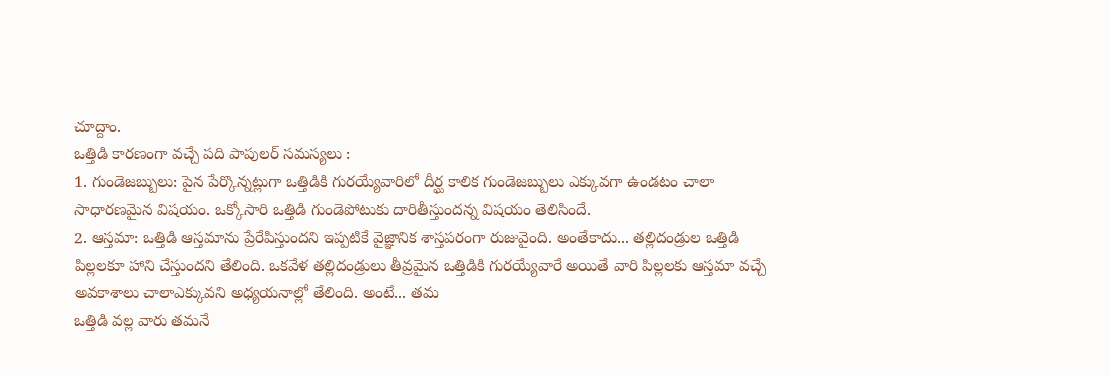చూద్దాం.
ఒత్తిడి కారణంగా వచ్చే పది పాపులర్ సమస్యలు :
1. గుండెజబ్బులు: పైన పేర్కొన్నట్లుగా ఒత్తిడికి గురయ్యేవారిలో దీర్ఘ కాలిక గుండెజబ్బులు ఎక్కువగా ఉండటం చాలా సాధారణమైన విషయం. ఒక్కోసారి ఒత్తిడి గుండెపోటుకు దారితీస్తుందన్న విషయం తెలిసిందే.
2. ఆస్తమా: ఒత్తిడి ఆస్తమాను ప్రేరేపిస్తుందని ఇప్పటికే వైజ్ఞానిక శాస్తపరంగా రుజువైంది. అంతేకాదు... తల్లిదండ్రుల ఒత్తిడి పిల్లలకూ హాని చేస్తుందని తేలింది. ఒకవేళ తల్లిదండ్రులు తీవ్రమైన ఒత్తిడికి గురయ్యేవారే అయితే వారి పిల్లలకు ఆస్తమా వచ్చే అవకాశాలు చాలాఎక్కువని అధ్యయనాల్లో తేలింది. అంటే... తమ
ఒత్తిడి వల్ల వారు తమనే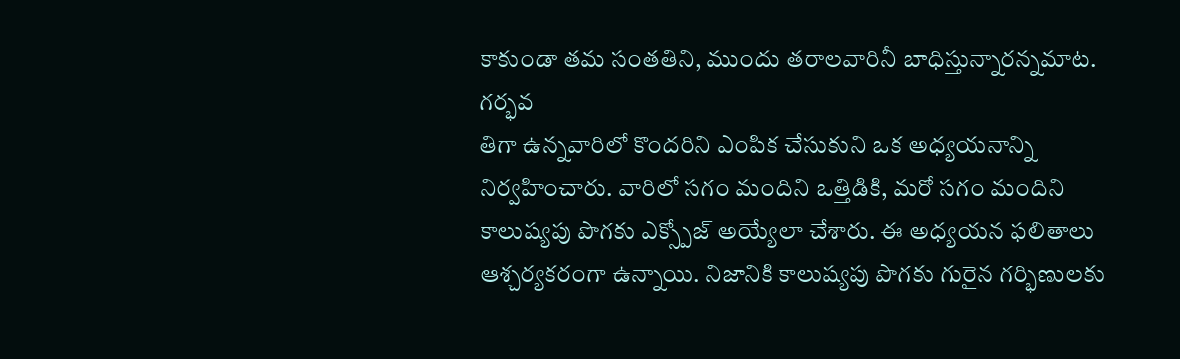కాకుండా తమ సంతతిని, ముందు తరాలవారినీ బాధిస్తున్నారన్నమాట. గర్భవ
తిగా ఉన్నవారిలో కొందరిని ఎంపిక చేసుకుని ఒక అధ్యయనాన్ని నిర్వహించారు. వారిలో సగం మందిని ఒత్తిడికి, మరో సగం మందిని కాలుష్యపు పొగకు ఎక్స్పోజ్ అయ్యేలా చేశారు. ఈ అధ్యయన ఫలితాలు ఆశ్చర్యకరంగా ఉన్నాయి. నిజానికి కాలుష్యపు పొగకు గురైన గర్భిణులకు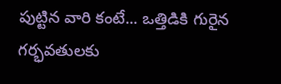పుట్టిన వారి కంటే... ఒత్తిడికి గురైన గర్భవతులకు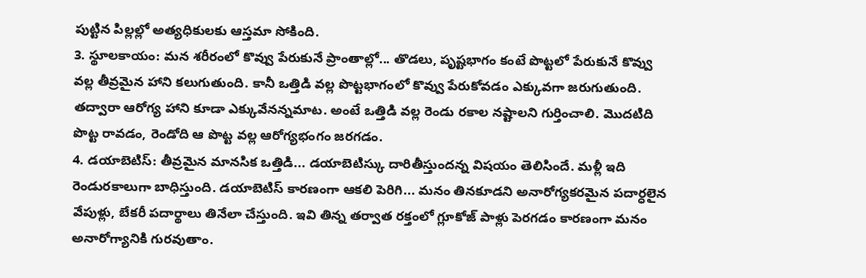పుట్టిన పిల్లల్లో అత్యధికులకు ఆస్తమా సోకింది.
3. స్థూలకాయం: మన శరీరంలో కొవ్వు పేరుకునే ప్రాంతాల్లో... తొడలు, పృష్టభాగం కంటే పొట్టలో పేరుకునే కొవ్వు వల్ల తీవ్రమైన హాని కలుగుతుంది. కానీ ఒత్తిడి వల్ల పొట్టభాగంలో కొవ్వు పేరుకోవడం ఎక్కువగా జరుగుతుంది. తద్వారా ఆరోగ్య హాని కూడా ఎక్కువేనన్నమాట. అంటే ఒత్తిడి వల్ల రెండు రకాల నష్టాలని గుర్తించాలి. మొదటిది పొట్ట రావడం, రెండోది ఆ పొట్ట వల్ల ఆరోగ్యభంగం జరగడం.
4. డయాబెటిస్: తీవ్రమైన మానసిక ఒత్తిడి... డయాబెటిస్కు దారితీస్తుందన్న విషయం తెలిసిందే. మళ్లీ ఇది రెండురకాలుగా బాధిస్తుంది. డయాబెటిస్ కారణంగా ఆకలి పెరిగి... మనం తినకూడని అనారోగ్యకరమైన పదార్ధలైన వేపుళ్లు, బేకరీ పదార్థాలు తినేలా చేస్తుంది. ఇవి తిన్న తర్వాత రక్తంలో గ్లూకోజ్ పాళ్లు పెరగడం కారణంగా మనం అనారోగ్యానికి గురవుతాం.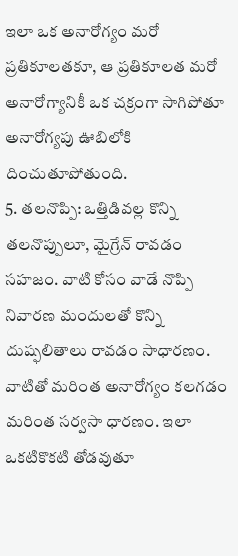ఇలా ఒక అనారోగ్యం మరో ప్రతికూలతకూ, ఆ ప్రతికూలత మరో అనారోగ్యానికీ ఒక చక్రంగా సాగిపోతూ అనారోగ్యపు ఊబిలోకి దించుతూపోతుంది.
5. తలనొప్పి: ఒత్తిడివల్ల కొన్ని తలనొప్పులూ, మైగ్రేన్ రావడం సహజం. వాటి కోసం వాడే నొప్పి నివారణ మందులతో కొన్ని దుష్ఫలితాలు రావడం సాధారణం. వాటితో మరింత అనారోగ్యం కలగడం మరింత సర్వసా ధారణం. ఇలా ఒకటికొకటి తోడవుతూ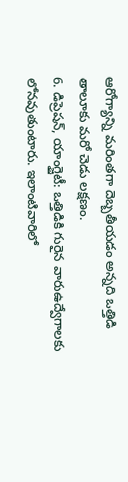ఆరోగ్యాన్ని మరింతగా దెబ్బతీయడం అన్నది ఒత్తిడి తాలూకు మరో చెడు లక్షణం.
6. డిప్రెషన్, యాంగ్జైటీ: ఒత్తిడికి గురైన వారుఉద్వేగాలకు లోనవుతుంటారు. ఇలాంటివారిలో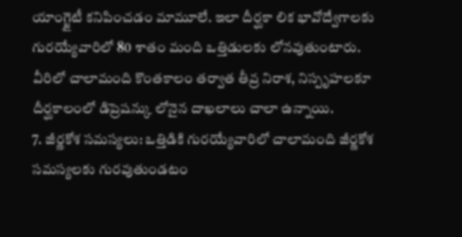యాంగ్జైటీ కనిపించడం మామూలే. ఇలా దీర్ఘకా లిక భావోద్వేగాలకు గురయ్యేవారిలో 80 శాతం మంది ఒత్తిడులకు లోనవుతుంటారు. వీరిలో చాలామంది కొంతకాలం తర్వాత తీవ్ర నిరాశ, నిస్పృహలకూ దీర్ఘకాలంలో డిప్రెషన్కు లోనైన దాఖలాలు చాలా ఉన్నాయి.
7. జీర్ణకోశ సమస్యలు: ఒత్తిడికి గురయ్యేవారిలో చాలామంది జీర్ణకోశ సమస్యలకు గురవుతుండటం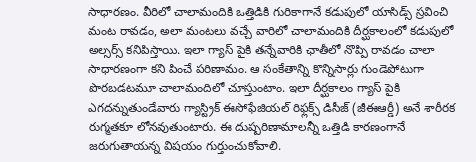సాధారణం. వీరిలో చాలామందికి ఒత్తిడికి గురికాగానే కడుపులో యాసిడ్స్ స్రవించి మంట రావడం, అలా మంటలు వచ్చే వారిలో చాలామందికి దీర్ఘకాలంలో కడుపులో అల్సర్స్ కనిపిస్తాయి. ఇలా గ్యాస్ పైకి తన్నేవారికి ఛాతీలో నొప్పి రావడం చాలా సాధారణంగా కని పించే పరిణామం. ఆ సంకేతాన్ని కొన్నిసార్లు గుండెపోటుగా పొరబడటమూ చాలామందిలో చూస్తుంటాం. ఇలా దీర్ఘకాలం గ్యాస్ పైకి ఎగదన్నుతుండేవారు గ్యాస్ట్రిక్ ఈసోఫేజియల్ రిఫ్లక్స్ డిసీజ్ (జీఈఆర్డీ) అనే శారీరక రుగ్మతకూ లోనవుతుంటారు. ఈ దుష్పరిణామాలన్నీ ఒత్తిడి కారణంగానే జరుగుతాయన్న విషయం గుర్తుంచుకోవాలి.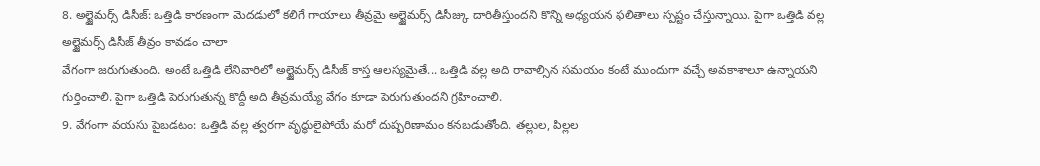8. అల్జైమర్స్ డిసీజ్: ఒత్తిడి కారణంగా మెదడులో కలిగే గాయాలు తీవ్రమై అల్జైమర్స్ డిసీజ్కు దారితీస్తుందని కొన్ని అధ్యయన ఫలితాలు స్పష్టం చేస్తున్నాయి. పైగా ఒత్తిడి వల్ల అల్జైమర్స్ డిసీజ్ తీవ్రం కావడం చాలా
వేగంగా జరుగుతుంది. అంటే ఒత్తిడి లేనివారిలో అల్జైమర్స్ డిసీజ్ కాస్త ఆలస్యమైతే... ఒత్తిడి వల్ల అది రావాల్సిన సమయం కంటే ముందుగా వచ్చే అవకాశాలూ ఉన్నాయని గుర్తించాలి. పైగా ఒత్తిడి పెరుగుతున్న కొద్దీ అది తీవ్రమయ్యే వేగం కూడా పెరుగుతుందని గ్రహించాలి.
9. వేగంగా వయసు పైబడటం: ఒత్తిడి వల్ల త్వరగా వృద్ధులైపోయే మరో దుష్పరిణామం కనబడుతోంది. తల్లుల, పిల్లల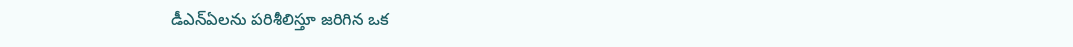డీఎన్ఏలను పరిశీలిస్తూ జరిగిన ఒక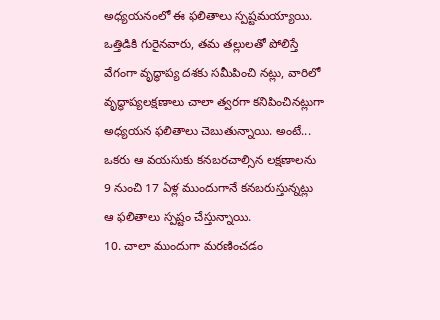అధ్యయనంలో ఈ ఫలితాలు స్పష్టమయ్యాయి. ఒత్తిడికి గురైనవారు, తమ తల్లులతో పోలిస్తే వేగంగా వృద్ధాప్య దశకు సమీపించి నట్లు, వారిలో వృద్ధాప్యలక్షణాలు చాలా త్వరగా కనిపించినట్లుగా అధ్యయన ఫలితాలు చెబుతున్నాయి. అంటే... ఒకరు ఆ వయసుకు కనబరచాల్సిన లక్షణాలను 9 నుంచి 17 ఏళ్ల ముందుగానే కనబరుస్తున్నట్లు ఆ ఫలితాలు స్పష్టం చేస్తున్నాయి.
10. చాలా ముందుగా మరణించడం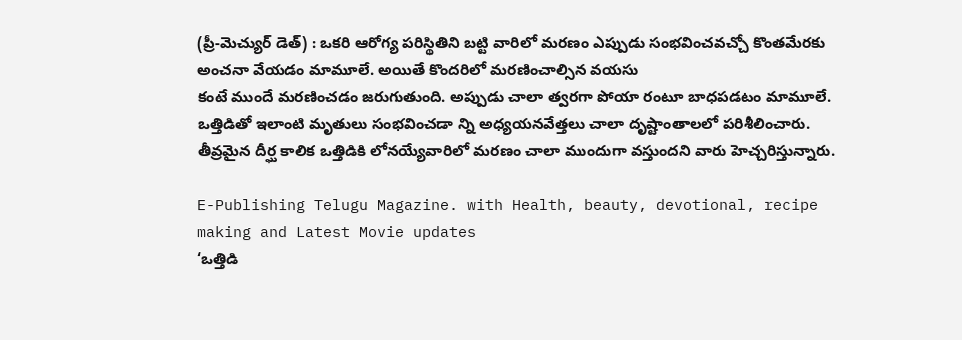(ప్రీ-మెచ్యుర్ డెత్) : ఒకరి ఆరోగ్య పరిస్థితిని బట్టి వారిలో మరణం ఎప్పుడు సంభవించవచ్చో కొంతమేరకు అంచనా వేయడం మామూలే. అయితే కొందరిలో మరణించాల్సిన వయసు
కంటే ముందే మరణించడం జరుగుతుంది. అప్పుడు చాలా త్వరగా పోయా రంటూ బాధపడటం మామూలే. ఒత్తిడితో ఇలాంటి మృతులు సంభవించడా న్ని అధ్యయనవేత్తలు చాలా దృష్టాంతాలలో పరిశీలించారు. తీవ్రమైన దీర్ఘ కాలిక ఒత్తిడికి లోనయ్యేవారిలో మరణం చాలా ముందుగా వస్తుందని వారు హెచ్చరిస్తున్నారు.

E-Publishing Telugu Magazine. with Health, beauty, devotional, recipe making and Latest Movie updates
‘ఒత్తిడి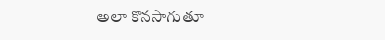అలా కొనసాగుతూ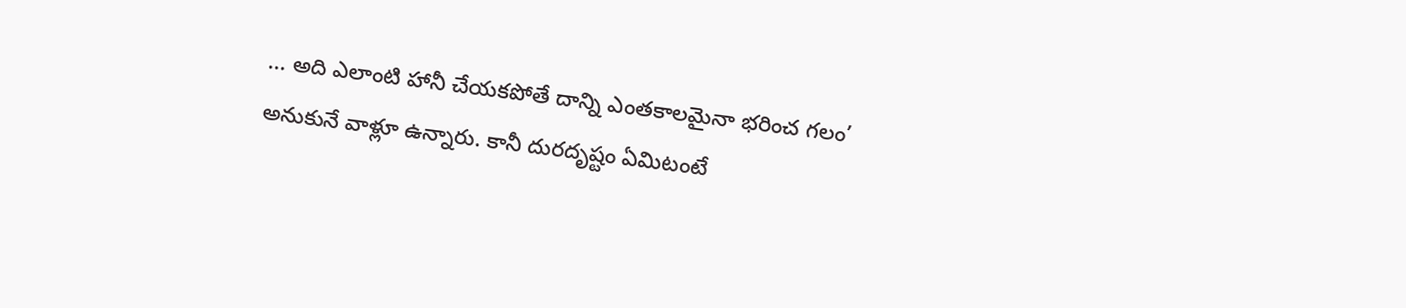... అది ఎలాంటి హానీ చేయకపోతే దాన్ని ఎంతకాలమైనా భరించ గలం’ అనుకునే వాళ్లూ ఉన్నారు. కానీ దురదృష్టం ఏమిటంటే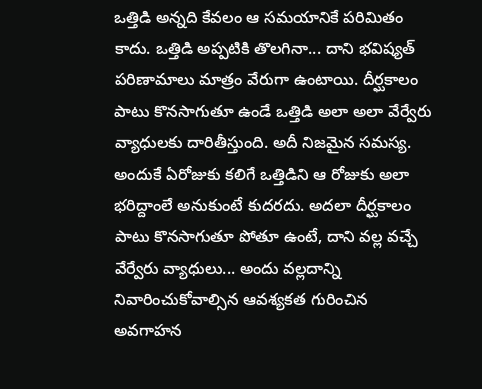ఒత్తిడి అన్నది కేవలం ఆ సమయానికే పరిమితం కాదు. ఒత్తిడి అప్పటికి తొలగినా... దాని భవిష్యత్ పరిణామాలు మాత్రం వేరుగా ఉంటాయి. దీర్ఘకాలం పాటు కొనసాగుతూ ఉండే ఒత్తిడి అలా అలా వేర్వేరు వ్యాధులకు దారితీస్తుంది. అదీ నిజమైన సమస్య. అందుకే ఏరోజుకు కలిగే ఒత్తిడిని ఆ రోజుకు అలా భరిద్దాంలే అనుకుంటే కుదరదు. అదలా దీర్ఘకాలం పాటు కొనసాగుతూ పోతూ ఉంటే, దాని వల్ల వచ్చే వేర్వేరు వ్యాధులు... అందు వల్లదాన్ని నివారించుకోవాల్సిన ఆవశ్యకత గురించిన అవగాహన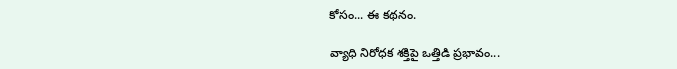కోసం... ఈ కథనం.

వ్యాధి నిరోధక శక్తిపై ఒత్తిడి ప్రభావం...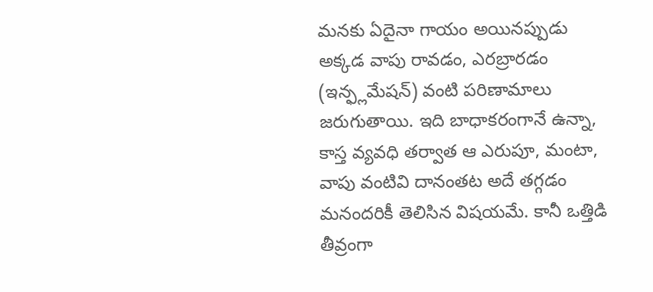మనకు ఏదైనా గాయం అయినప్పుడు అక్కడ వాపు రావడం, ఎరబ్రారడం (ఇన్ఫ్లమేషన్) వంటి పరిణామాలు జరుగుతాయి. ఇది బాధాకరంగానే ఉన్నా, కాస్త వ్యవధి తర్వాత ఆ ఎరుపూ, మంటా, వాపు వంటివి దానంతట అదే తగ్గడం మనందరికీ తెలిసిన విషయమే. కానీ ఒత్తిడి తీవ్రంగా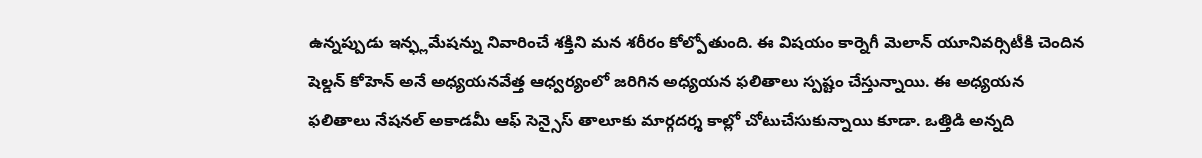ఉన్నప్పుడు ఇన్ఫ్లమేషన్ను నివారించే శక్తిని మన శరీరం కోల్పోతుంది. ఈ విషయం కార్నెగీ మెలాన్ యూనివర్సిటీకి చెందిన షెల్డన్ కోహెన్ అనే అధ్యయనవేత్త ఆధ్వర్యంలో జరిగిన అధ్యయన ఫలితాలు స్పష్టం చేస్తున్నాయి. ఈ అధ్యయన ఫలితాలు నేషనల్ అకాడమీ ఆఫ్ సెన్సైస్ తాలూకు మార్గదర్శ కాల్లో చోటుచేసుకున్నాయి కూడా. ఒత్తిడి అన్నది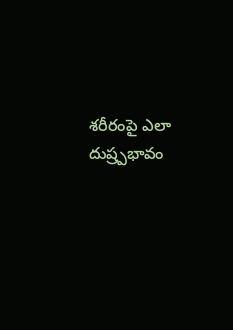శరీరంపై ఎలా దుష్ర్పభావం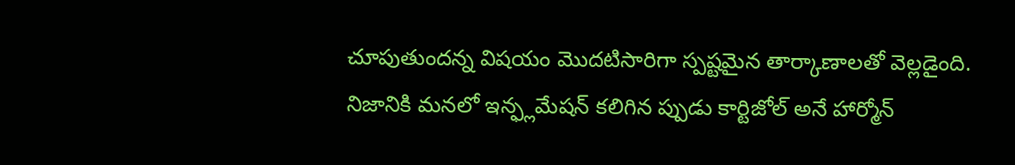చూపుతుందన్న విషయం మొదటిసారిగా స్పష్టమైన తార్కాణాలతో వెల్లడైంది. నిజానికి మనలో ఇన్ఫ్లమేషన్ కలిగిన ప్పుడు కార్టిజోల్ అనే హార్మోన్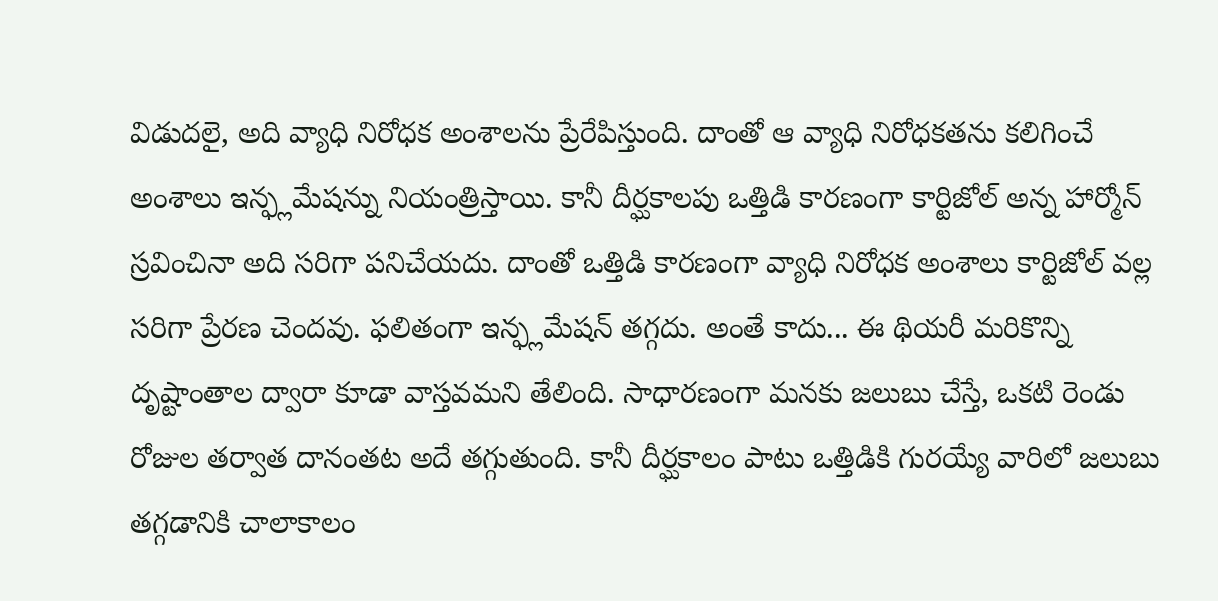విడుదలై, అది వ్యాధి నిరోధక అంశాలను ప్రేరేపిస్తుంది. దాంతో ఆ వ్యాధి నిరోధకతను కలిగించే అంశాలు ఇన్ఫ్లమేషన్ను నియంత్రిస్తాయి. కానీ దీర్ఘకాలపు ఒత్తిడి కారణంగా కార్టిజోల్ అన్న హార్మోన్ స్రవించినా అది సరిగా పనిచేయదు. దాంతో ఒత్తిడి కారణంగా వ్యాధి నిరోధక అంశాలు కార్టిజోల్ వల్ల సరిగా ప్రేరణ చెందవు. ఫలితంగా ఇన్ఫ్లమేషన్ తగ్గదు. అంతే కాదు... ఈ థియరీ మరికొన్ని దృష్టాంతాల ద్వారా కూడా వాస్తవమని తేలింది. సాధారణంగా మనకు జలుబు చేస్తే, ఒకటి రెండు రోజుల తర్వాత దానంతట అదే తగ్గుతుంది. కానీ దీర్ఘకాలం పాటు ఒత్తిడికి గురయ్యే వారిలో జలుబు తగ్గడానికి చాలాకాలం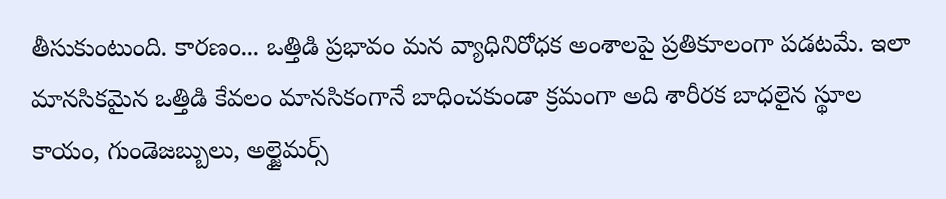తీసుకుంటుంది. కారణం... ఒత్తిడి ప్రభావం మన వ్యాధినిరోధక అంశాలపై ప్రతికూలంగా పడటమే. ఇలా మానసికమైన ఒత్తిడి కేవలం మానసికంగానే బాధించకుండా క్రమంగా అది శారీరక బాధలైన స్థూల కాయం, గుండెజబ్బులు, అల్జైమర్స్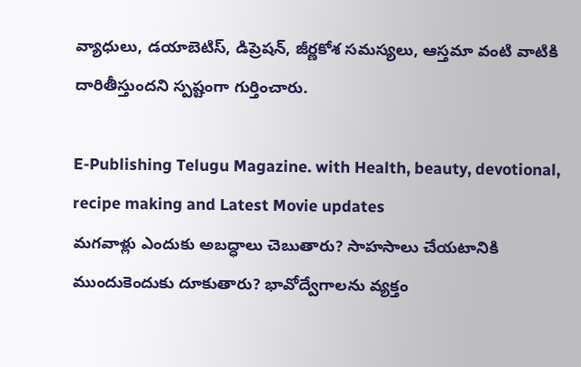వ్యాధులు, డయాబెటిస్, డిప్రెషన్, జీర్ణకోశ సమస్యలు, ఆస్తమా వంటి వాటికి దారితీస్తుందని స్పష్టంగా గుర్తించారు.

E-Publishing Telugu Magazine. with Health, beauty, devotional, recipe making and Latest Movie updates
మగవాళ్లు ఎందుకు అబద్ధాలు చెబుతారు? సాహసాలు చేయటానికి ముందుకెందుకు దూకుతారు? భావోద్వేగాలను వ్యక్తం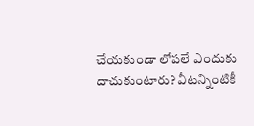చేయకుండా లోపలే ఎందుకు దాచుకుంటారు? వీటన్నింటికీ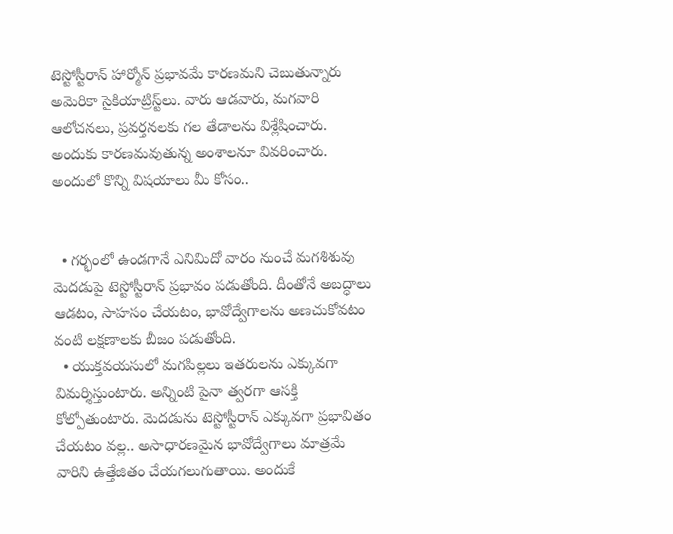టెస్టోస్టీరాన్‌ హార్మోన్‌ ప్రభావమే కారణమని చెబుతున్నారు అమెరికా సైకియాట్రిస్ట్‌లు. వారు ఆడవారు, మగవారి ఆలోచనలు, ప్రవర్తనలకు గల తేడాలను విశ్లేషించారు. అందుకు కారణమవుతున్న అంశాలనూ వివరించారు.  అందులో కొన్ని విషయాలు మీ కోసం..


  • గర్భంలో ఉండగానే ఎనిమిదో వారం నుంచే మగశిశువు మెదడుపై టెస్టోస్టీరాన్‌ ప్రభావం పడుతోంది. దీంతోనే అబద్ధాలు ఆడటం, సాహసం చేయటం, భావోద్వేగాలను అణచుకోవటం వంటి లక్షణాలకు బీజం పడుతోంది.
  • యుక్తవయసులో మగపిల్లలు ఇతరులను ఎక్కువగా విమర్శిస్తుంటారు. అన్నింటి పైనా త్వరగా ఆసక్తి కోల్పోతుంటారు. మెదడును టెస్టోస్టీరాన్‌ ఎక్కువగా ప్రభావితం చేయటం వల్ల.. అసాధారణమైన భావోద్వేగాలు మాత్రమే వారిని ఉత్తేజితం చేయగలుగుతాయి. అందుకే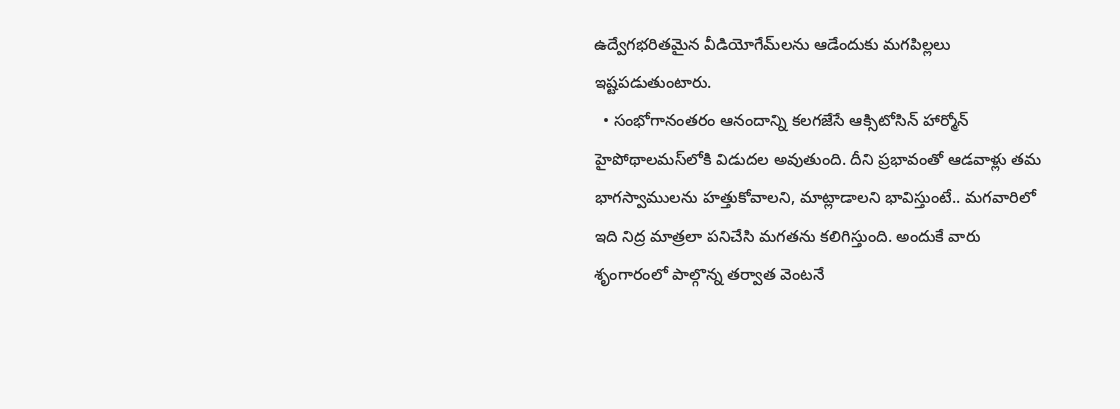ఉద్వేగభరితమైన వీడియోగేమ్‌లను ఆడేందుకు మగపిల్లలు ఇష్టపడుతుంటారు.
  • సంభోగానంతరం ఆనందాన్ని కలగజేసే ఆక్సిటోసిన్‌ హార్మోన్‌ హైపోథాలమస్‌లోకి విడుదల అవుతుంది. దీని ప్రభావంతో ఆడవాళ్లు తమ భాగస్వాములను హత్తుకోవాలని, మాట్లాడాలని భావిస్తుంటే.. మగవారిలో ఇది నిద్ర మాత్రలా పనిచేసి మగతను కలిగిస్తుంది. అందుకే వారు శృంగారంలో పాల్గొన్న తర్వాత వెంటనే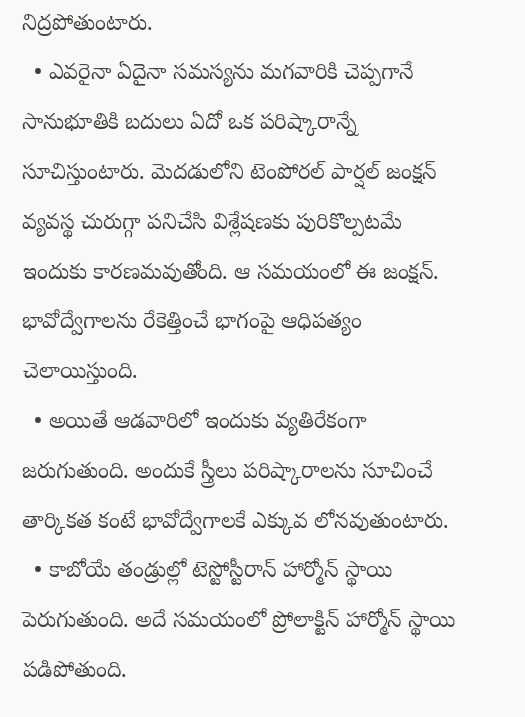నిద్రపోతుంటారు.
  • ఎవరైనా ఏదైనా సమస్యను మగవారికి చెప్పగానే సానుభూతికి బదులు ఏదో ఒక పరిష్కారాన్నే సూచిస్తుంటారు. మెదడులోని టెంపోరల్‌ పార్షల్‌ జంక్షన్‌ వ్యవస్థ చురుగ్గా పనిచేసి విశ్లేషణకు పురికొల్పటమే ఇందుకు కారణమవుతోంది. ఆ సమయంలో ఈ జంక్షన్‌. భావోద్వేగాలను రేకెత్తించే భాగంపై ఆధిపత్యం చెలాయిస్తుంది.
  • అయితే ఆడవారిలో ఇందుకు వ్యతిరేకంగా జరుగుతుంది. అందుకే స్త్రీలు పరిష్కారాలను సూచించే తార్కికత కంటే భావోద్వేగాలకే ఎక్కువ లోనవుతుంటారు.
  • కాబోయే తండ్రుల్లో టెస్టోస్టీరాన్‌ హార్మోన్‌ స్థాయి పెరుగుతుంది. అదే సమయంలో ప్రోలాక్టిన్‌ హార్మోన్‌ స్థాయి పడిపోతుంది.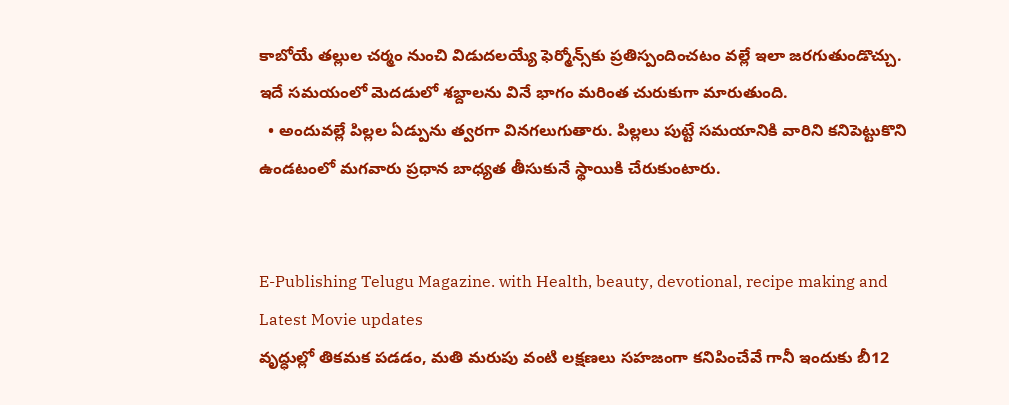కాబోయే తల్లుల చర్మం నుంచి విడుదలయ్యే ఫెర్మోన్స్‌కు ప్రతిస్పందించటం వల్లే ఇలా జరగుతుండొచ్చు. ఇదే సమయంలో మెదడులో శబ్దాలను వినే భాగం మరింత చురుకుగా మారుతుంది.
  • అందువల్లే పిల్లల ఏడ్పును త్వరగా వినగలుగుతారు. పిల్లలు పుట్టే సమయానికి వారిని కనిపెట్టుకొని ఉండటంలో మగవారు ప్రధాన బాధ్యత తీసుకునే స్థాయికి చేరుకుంటారు.


E-Publishing Telugu Magazine. with Health, beauty, devotional, recipe making and Latest Movie updates
వృద్ధుల్లో తికమక పడడం, మతి మరుపు వంటి లక్షణలు సహజంగా కనిపించేవే గానీ ఇందుకు బీ12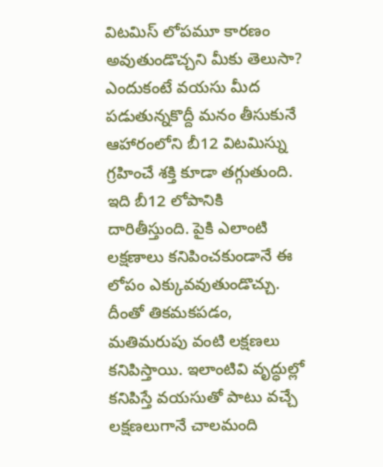విటమిస్ లోపమూ కారణం అవుతుండొచ్చని మీకు తెలుసా? ఎందుకంటే వయసు మీద పడుతున్నకొద్దీ మనం తీసుకునే ఆహారంలోని బీ12 విటమిస్ను గ్రహించే శక్తి కూడా తగ్గుతుంది. ఇది బీ12 లోపానికి దారితీస్తుంది. పైకి ఎలాంటి లక్షణాలు కనిపించకుండానే ఈ లోపం ఎక్కువవుతుండొచ్చు. దీంతో తికమకపడం, మతిమరుపు వంటి లక్షణలు కనిపిస్తాయి. ఇలాంటివి వృద్ధుల్లో కనిపిస్తే వయసుతో పాటు వచ్చే లక్షణలుగానే చాలమంది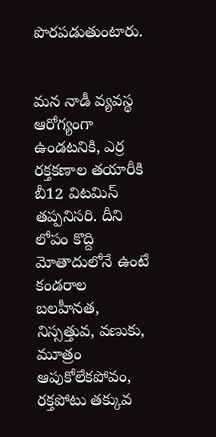పొరపడుతుంటారు.


మన నాడీ వ్యవస్థ ఆరోగ్యంగా ఉండటనికి, ఎర్ర రక్తకణాల తయారీకి బీ12 విటమిస్ తప్పనిసరి. దీని లోపం కొద్ది మోతాదులోనే ఉంటే కండరాల బలహీనత, నిస్సత్తువ, వణుకు, మూత్రం ఆపుకోలేకపోవం, రక్తపోటు తక్కువ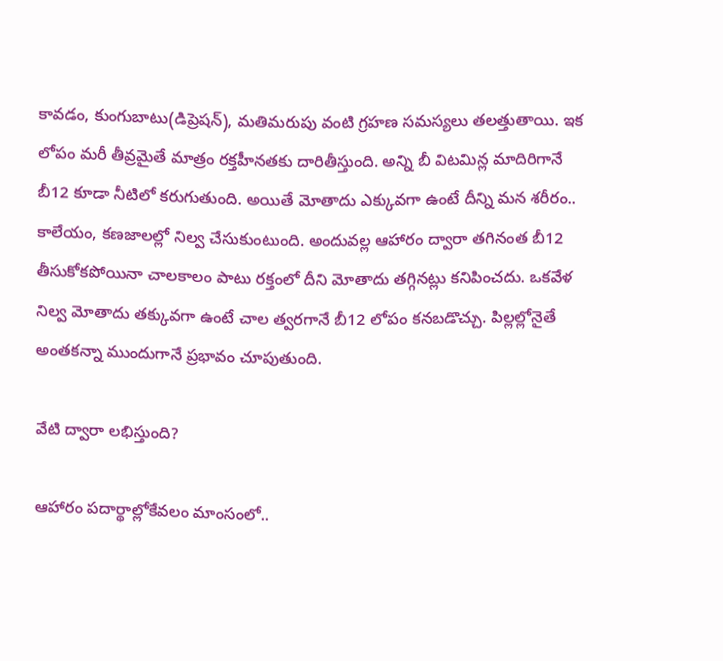కావడం, కుంగుబాటు(డిప్రెషన్), మతిమరుపు వంటి గ్రహణ సమస్యలు తలత్తుతాయి. ఇక లోపం మరీ తీవ్రమైతే మాత్రం రక్తహీనతకు దారితీస్తుంది. అన్ని బీ విటమిన్ల మాదిరిగానే బీ12 కూడా నీటిలో కరుగుతుంది. అయితే మోతాదు ఎక్కువగా ఉంటే దీన్ని మన శరీరం.. కాలేయం, కణజాలల్లో నిల్వ చేసుకుంటుంది. అందువల్ల ఆహారం ద్వారా తగినంత బీ12 తీసుకోకపోయినా చాలకాలం పాటు రక్తంలో దీని మోతాదు తగ్గినట్లు కనిపించదు. ఒకవేళ నిల్వ మోతాదు తక్కువగా ఉంటే చాల త్వరగానే బీ12 లోపం కనబడొచ్చు. పిల్లల్లోనైతే అంతకన్నా ముందుగానే ప్రభావం చూపుతుంది.

వేటి ద్వారా లభిస్తుంది?

ఆహారం పదార్థాల్లోకేవలం మాంసంలో..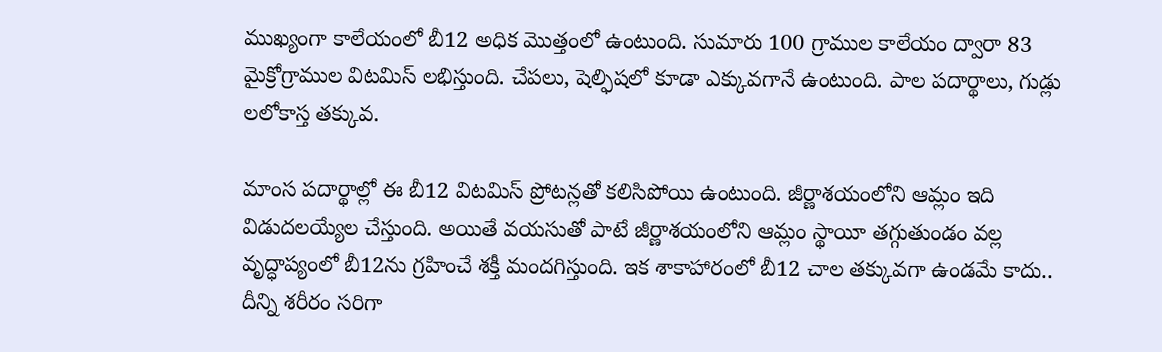ముఖ్యంగా కాలేయంలో బీ12 అధిక మొత్తంలో ఉంటుంది. సుమారు 100 గ్రాముల కాలేయం ద్వారా 83 మైక్రోగ్రాముల విటమిస్ లభిస్తుంది. చేపలు, షెల్ఫిషలో కూడా ఎక్కువగానే ఉంటుంది. పాల పదార్థాలు, గుడ్లు లలోకాస్త తక్కువ.

మాంస పదార్థాల్లో ఈ బీ12 విటమిస్ ప్రోటన్లతో కలిసిపోయి ఉంటుంది. జీర్ణాశయంలోని ఆమ్లం ఇది విడుదలయ్యేల చేస్తుంది. అయితే వయసుతో పాటే జీర్ణాశయంలోని ఆమ్లం స్థాయీ తగ్గుతుండం వల్ల వృద్ధాప్యంలో బీ12ను గ్రహించే శక్తీ మందగిస్తుంది. ఇక శాకాహారంలో బీ12 చాల తక్కువగా ఉండమే కాదు.. దీన్ని శరీరం సరిగా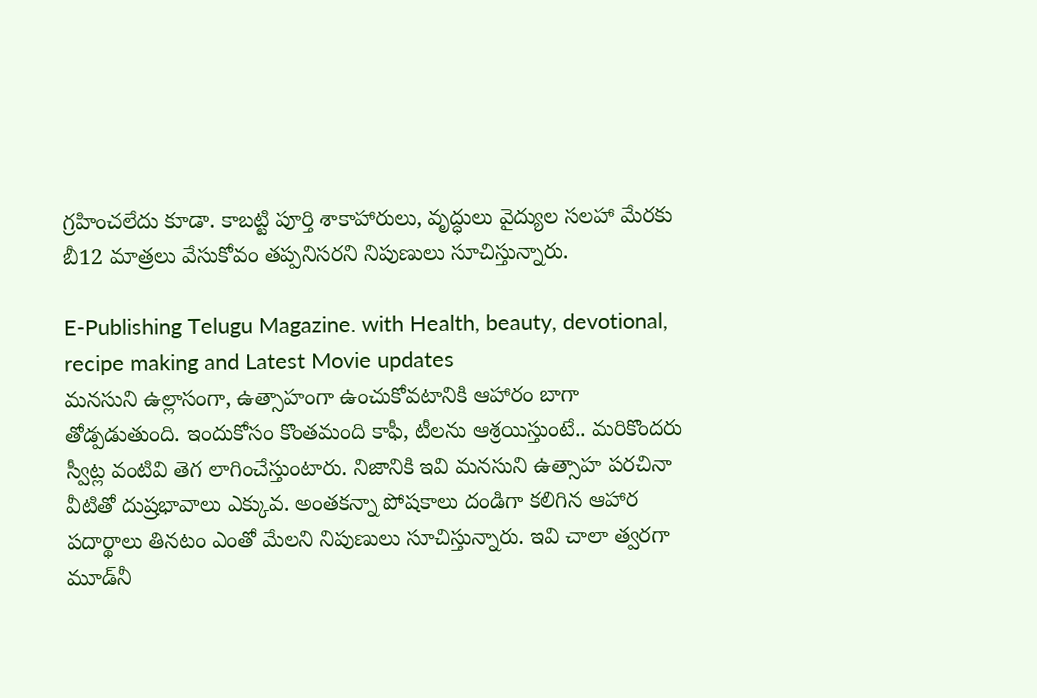గ్రహించలేదు కూడా. కాబట్టి పూర్తి శాకాహారులు, వృద్ధులు వైద్యుల సలహా మేరకు బీ12 మాత్రలు వేసుకోవం తప్పనిసరని నిపుణులు సూచిస్తున్నారు.

E-Publishing Telugu Magazine. with Health, beauty, devotional, recipe making and Latest Movie updates
మనసుని ఉల్లాసంగా, ఉత్సాహంగా ఉంచుకోవటానికి ఆహారం బాగా తోడ్పడుతుంది. ఇందుకోసం కొంతమంది కాఫీ, టీలను ఆశ్రయిస్తుంటే.. మరికొందరు స్వీట్ల వంటివి తెగ లాగించేస్తుంటారు. నిజానికి ఇవి మనసుని ఉత్సాహ పరచినా వీటితో దుష్రభావాలు ఎక్కువ. అంతకన్నా పోషకాలు దండిగా కలిగిన ఆహార పదార్థాలు తినటం ఎంతో మేలని నిపుణులు సూచిస్తున్నారు. ఇవి చాలా త్వరగా మూడ్‌నీ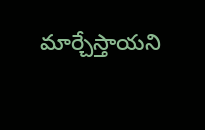మార్చేస్తాయని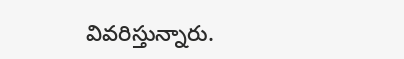వివరిస్తున్నారు.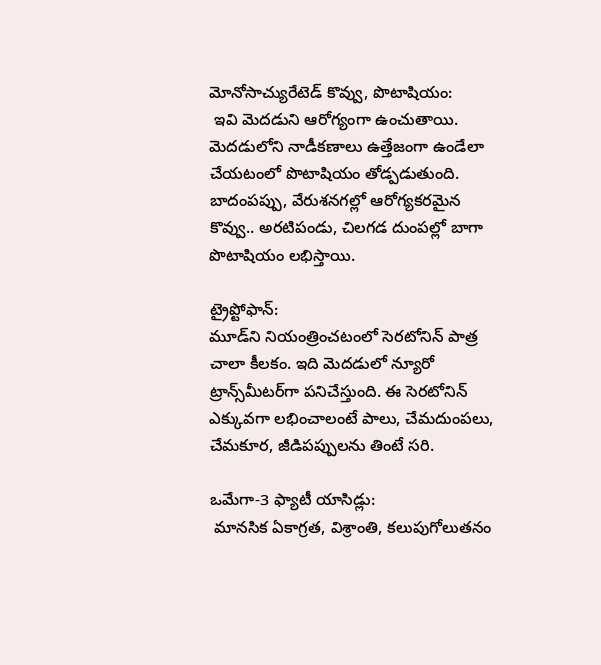మోనోసాచ్యురేటెడ్‌ కొవ్వు, పొటాషియం:
 ఇవి మెదడుని ఆరోగ్యంగా ఉంచుతాయి. మెదడులోని నాడీకణాలు ఉత్తేజంగా ఉండేలా చేయటంలో పొటాషియం తోడ్పడుతుంది. బాదంపప్పు, వేరుశనగల్లో ఆరోగ్యకరమైన కొవ్వు.. అరటిపండు, చిలగడ దుంపల్లో బాగా పొటాషియం లభిస్తాయి.

ట్రైప్టోఫాన్‌:
మూడ్‌ని నియంత్రించటంలో సెరటోనిన్‌ పాత్ర చాలా కీలకం. ఇది మెదడులో న్యూరో ట్రాన్స్‌మీటర్‌గా పనిచేస్తుంది. ఈ సెరటోనిన్‌ ఎక్కువగా లభించాలంటే పాలు, చేమదుంపలు, చేమకూర, జీడిపప్పులను తింటే సరి.

ఒమేగా-3 ఫ్యాటీ యాసిడ్లు:
 మానసిక ఏకాగ్రత, విశ్రాంతి, కలుపుగోలుతనం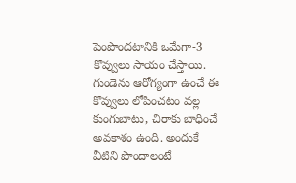పెంపొందటానికి ఒమేగా-3 కొవ్వులు సాయం చేస్తాయి. గుండెను ఆరోగ్యంగా ఉంచే ఈ కొవ్వులు లోపించటం వల్ల కుంగుబాటు, చిరాకు బాధించే అవకాశం ఉంది. అందుకే వీటిని పొందాలంటే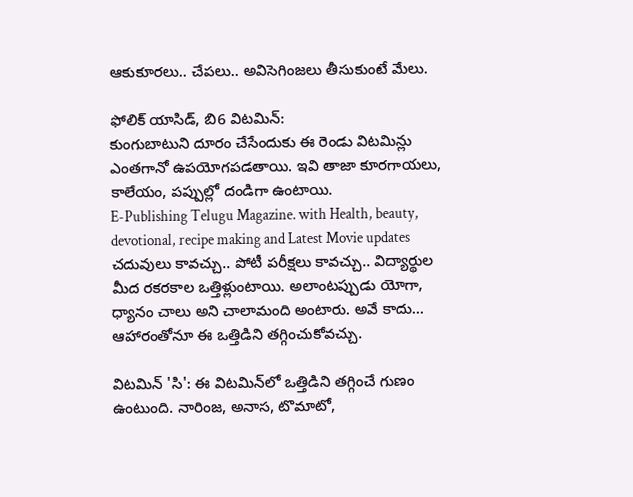ఆకుకూరలు.. చేపలు.. అవిసెగింజలు తీసుకుంటే మేలు.

ఫోలిక్‌ యాసిడ్‌, బి6 విటమిన్‌:
కుంగుబాటుని దూరం చేసేందుకు ఈ రెండు విటమిన్లు ఎంతగానో ఉపయోగపడతాయి. ఇవి తాజా కూరగాయలు, కాలేయం, పప్పుల్లో దండిగా ఉంటాయి.
E-Publishing Telugu Magazine. with Health, beauty, devotional, recipe making and Latest Movie updates
చదువులు కావచ్చు.. పోటీ పరీక్షలు కావచ్చు.. విద్యార్థుల మీద రకరకాల ఒత్తిళ్లుంటాయి. అలాంటప్పుడు యోగా, ధ్యానం చాలు అని చాలామంది అంటారు. అవే కాదు... ఆహారంతోనూ ఈ ఒత్తిడిని తగ్గించుకోవచ్చు.

విటమిన్‌ 'సి': ఈ విటమిన్‌లో ఒత్తిడిని తగ్గించే గుణం ఉంటుంది. నారింజ, అనాస, టొమాటో,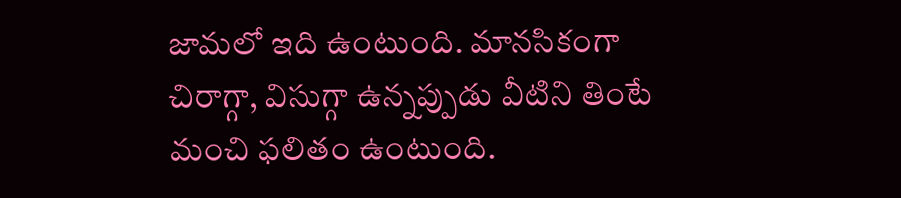జామలో ఇది ఉంటుంది. మానసికంగా చిరాగ్గా, విసుగ్గా ఉన్నప్పుడు వీటిని తింటే మంచి ఫలితం ఉంటుంది.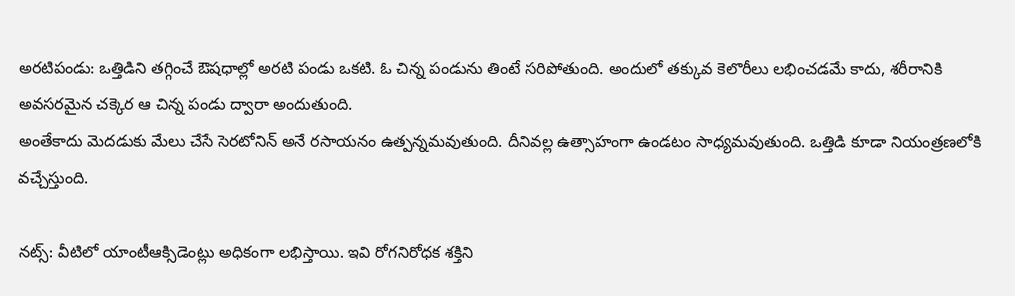అరటిపండు: ఒత్తిడిని తగ్గించే ఔషధాల్లో అరటి పండు ఒకటి. ఓ చిన్న పండును తింటే సరిపోతుంది. అందులో తక్కువ కెలొరీలు లభించడమే కాదు, శరీరానికి అవసరమైన చక్కెర ఆ చిన్న పండు ద్వారా అందుతుంది.
అంతేకాదు మెదడుకు మేలు చేసే సెరటోనిన్‌ అనే రసాయనం ఉత్పన్నమవుతుంది. దీనివల్ల ఉత్సాహంగా ఉండటం సాధ్యమవుతుంది. ఒత్తిడి కూడా నియంత్రణలోకి వచ్చేస్తుంది.

నట్స్‌: వీటిలో యాంటీఆక్సిడెంట్లు అధికంగా లభిస్తాయి. ఇవి రోగనిరోధక శక్తిని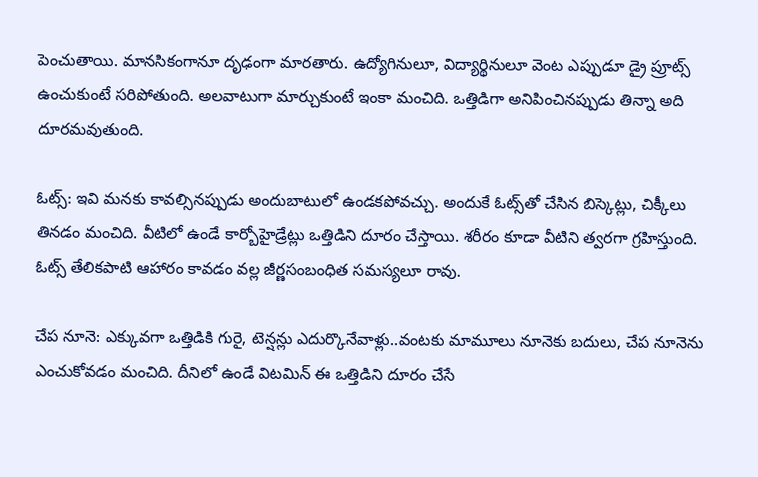పెంచుతాయి. మానసికంగానూ దృఢంగా మారతారు. ఉద్యోగినులూ, విద్యార్థినులూ వెంట ఎప్పుడూ డ్రై ప్రూట్స్‌ ఉంచుకుంటే సరిపోతుంది. అలవాటుగా మార్చుకుంటే ఇంకా మంచిది. ఒత్తిడిగా అనిపించినప్పుడు తిన్నా అది దూరమవుతుంది.

ఓట్స్‌: ఇవి మనకు కావల్సినప్పుడు అందుబాటులో ఉండకపోవచ్చు. అందుకే ఓట్స్‌తో చేసిన బిస్కెట్లు, చిక్కీలు తినడం మంచిది. వీటిలో ఉండే కార్బోహైడ్రేట్లు ఒత్తిడిని దూరం చేస్తాయి. శరీరం కూడా వీటిని త్వరగా గ్రహిస్తుంది. ఓట్స్‌ తేలికపాటి ఆహారం కావడం వల్ల జీర్ణసంబంధిత సమస్యలూ రావు.

చేప నూనె: ఎక్కువగా ఒత్తిడికి గురై, టెన్షన్లు ఎదుర్కొనేవాళ్లు..వంటకు మామూలు నూనెకు బదులు, చేప నూనెను ఎంచుకోవడం మంచిది. దీనిలో ఉండే విటమిన్‌ ఈ ఒత్తిడిని దూరం చేసే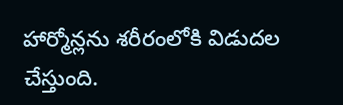హార్మోన్లను శరీరంలోకి విడుదల చేస్తుంది.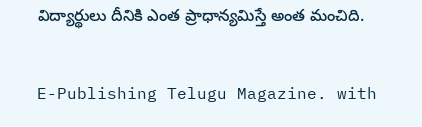విద్యార్థులు దీనికి ఎంత ప్రాధాన్యమిస్తే అంత మంచిది.

E-Publishing Telugu Magazine. with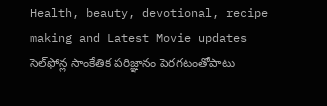Health, beauty, devotional, recipe making and Latest Movie updates
సెల్‌ఫోన్ల సాంకేతిక పరిజ్ఞానం పెరగటంతోపాటు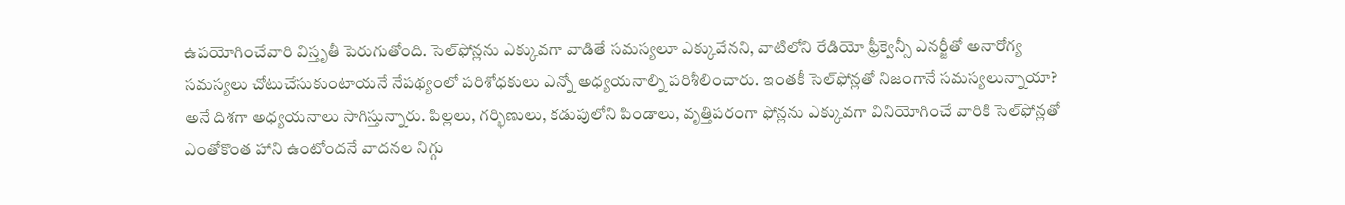ఉపయోగించేవారి విస్తృతీ పెరుగుతోంది. సెల్‌ఫోన్లను ఎక్కువగా వాడితే సమస్యలూ ఎక్కువేనని, వాటిలోని రేడియో ఫ్రీక్వెన్సీ ఎనర్జీతో అనారోగ్య సమస్యలు చోటుచేసుకుంటాయనే నేపథ్యంలో పరిశోధకులు ఎన్నో అధ్యయనాల్ని పరిశీలించారు. ఇంతకీ సెల్‌ఫోన్లతో నిజంగానే సమస్యలున్నాయా? అనే దిశగా అధ్యయనాలు సాగిస్తున్నారు. పిల్లలు, గర్భిణులు, కడుపులోని పిండాలు, వృత్తిపరంగా ఫోన్లను ఎక్కువగా వినియోగించే వారికి సెల్‌ఫోన్లతో ఎంతోకొంత హాని ఉంటోందనే వాదనల నిగ్గు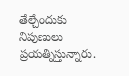తేల్చేందుకు నిపుణులు ప్రయత్నిస్తున్నారు.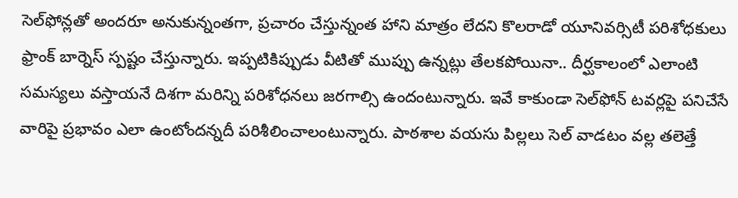సెల్‌ఫోన్లతో అందరూ అనుకున్నంతగా, ప్రచారం చేస్తున్నంత హాని మాత్రం లేదని కొలరాడో యూనివర్సిటీ పరిశోధకులు ఫ్రాంక్‌ బార్నెస్‌ స్పష్టం చేస్తున్నారు. ఇప్పటికిప్పుడు వీటితో ముప్పు ఉన్నట్లు తేలకపోయినా.. దీర్ఘకాలంలో ఎలాంటి సమస్యలు వస్తాయనే దిశగా మరిన్ని పరిశోధనలు జరగాల్సి ఉందంటున్నారు. ఇవే కాకుండా సెల్‌ఫోన్‌ టవర్లపై పనిచేసే వారిపై ప్రభావం ఎలా ఉంటోందన్నదీ పరిశీలించాలంటున్నారు. పాఠశాల వయసు పిల్లలు సెల్‌ వాడటం వల్ల తలెత్తే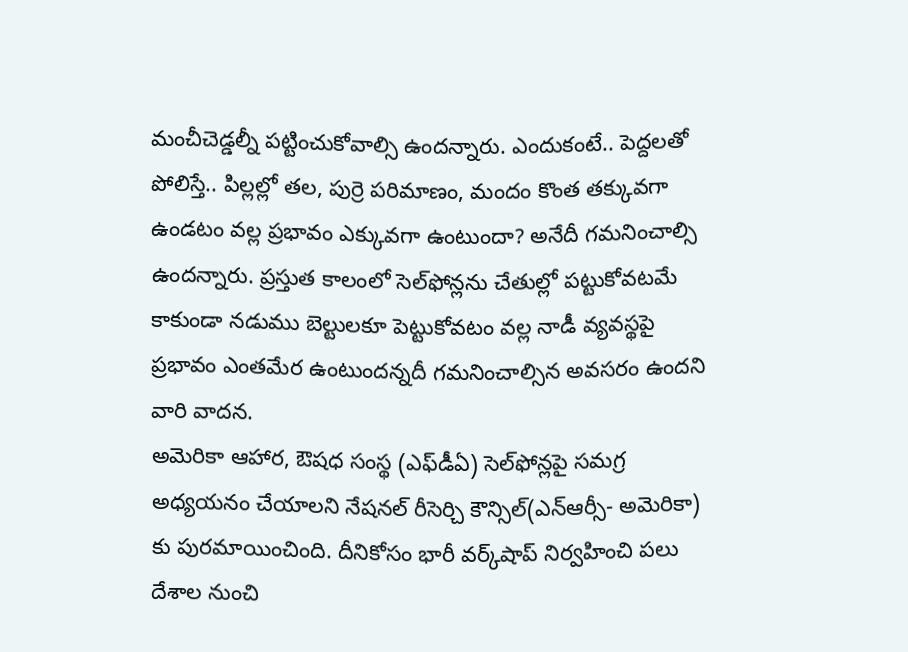మంచీచెడ్డల్నీ పట్టించుకోవాల్సి ఉందన్నారు. ఎందుకంటే.. పెద్దలతో పోలిస్తే.. పిల్లల్లో తల, పుర్రె పరిమాణం, మందం కొంత తక్కువగా ఉండటం వల్ల ప్రభావం ఎక్కువగా ఉంటుందా? అనేదీ గమనించాల్సి ఉందన్నారు. ప్రస్తుత కాలంలో సెల్‌ఫోన్లను చేతుల్లో పట్టుకోవటమే కాకుండా నడుము బెల్టులకూ పెట్టుకోవటం వల్ల నాడీ వ్యవస్థపై ప్రభావం ఎంతమేర ఉంటుందన్నదీ గమనించాల్సిన అవసరం ఉందని వారి వాదన.
అమెరికా ఆహార, ఔషధ సంస్థ (ఎఫ్‌డీఏ) సెల్‌ఫోన్లపై సమగ్ర అధ్యయనం చేయాలని నేషనల్‌ రీసెర్చి కౌన్సిల్‌(ఎన్‌ఆర్సీ- అమెరికా) కు పురమాయించింది. దీనికోసం భారీ వర్క్‌షాప్‌ నిర్వహించి పలు దేశాల నుంచి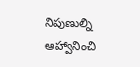నిపుణుల్ని ఆహ్వానించి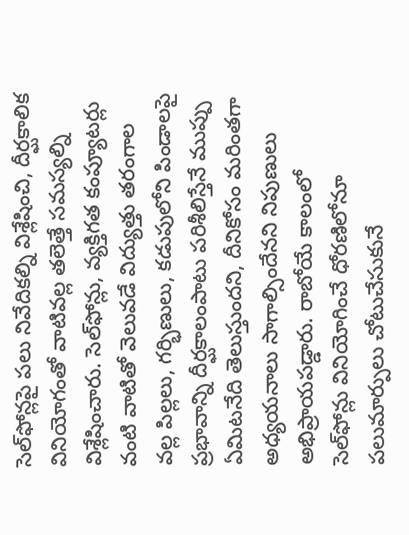సెల్‌ఫోన్లపై పలు నివేదికల్ని విశ్లేషించి, దీర్ఘకాలిక వినియోగంతో వాటివల్ల తలెత్తే సమస్యల్ని విశ్లేషించారు. సెల్‌ఫోన్లు, వ్యక్తిగత కంప్యూటర్లు వంటి వాటితో వెలువడే విద్యుత్తు తరంగాల వల్ల పిల్లలు, గర్భిణులు, కడుపులోని పిండాలపై ప్రభావాన్ని దీర్ఘకాలంపాటు పరిశీలిస్తేనే ముప్పు ఏమిటనేది తెలుస్తుందని, దీనికోసం మరింతగా అధ్యయనాలు సాగాల్సిందేనని నిపుణులు అభిప్రాయపడ్డారు. రాబోయే కాలంలో సెల్‌ఫోన్లు వినియోగించే ధోరణిలోనూ పలుమార్పులు చోటుచేసుకునే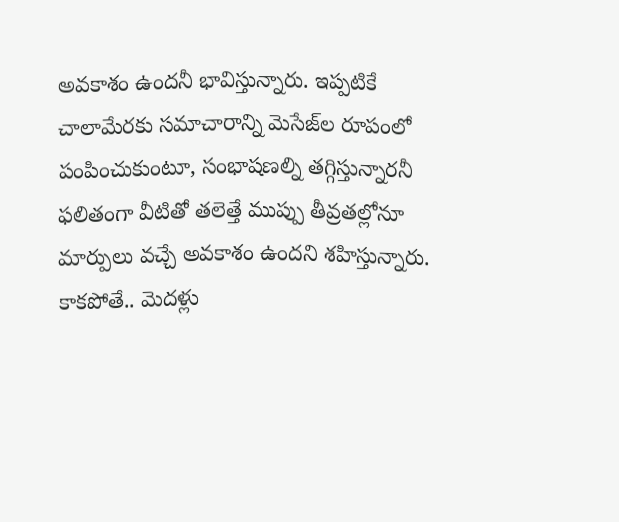అవకాశం ఉందనీ భావిస్తున్నారు. ఇప్పటికే చాలామేరకు సమాచారాన్ని మెసేజ్‌ల రూపంలో పంపించుకుంటూ, సంభాషణల్ని తగ్గిస్తున్నారనీ ఫలితంగా వీటితో తలెత్తే ముప్పు తీవ్రతల్లోనూ మార్పులు వచ్చే అవకాశం ఉందని శహిస్తున్నారు. కాకపోతే.. మెదళ్లు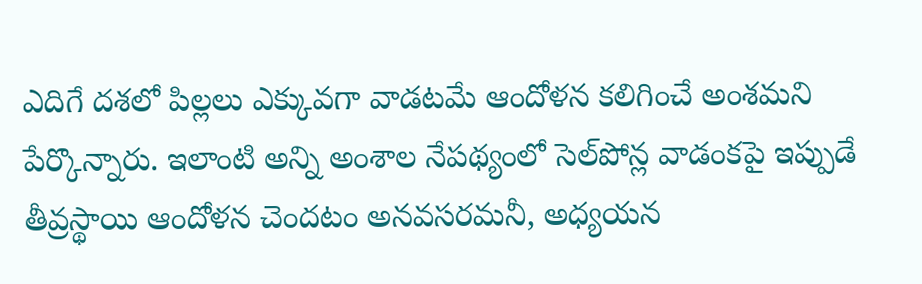ఎదిగే దశలో పిల్లలు ఎక్కువగా వాడటమే ఆందోళన కలిగించే అంశమని పేర్కొన్నారు. ఇలాంటి అన్ని అంశాల నేపథ్యంలో సెల్‌పోన్ల వాడంకపై ఇప్పుడే తీవ్రస్థాయి ఆందోళన చెందటం అనవసరమనీ, అధ్యయన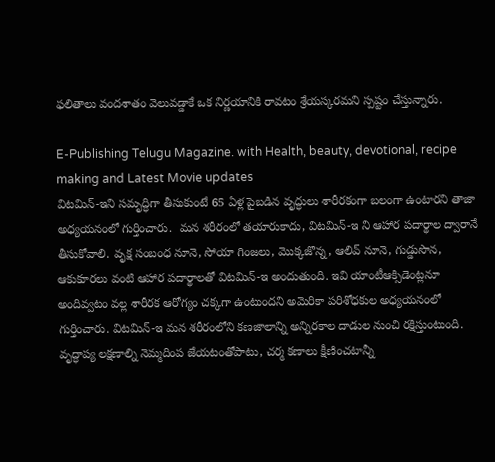ఫలితాలు వందశాతం వెలువడ్డాకే ఒక నిర్ణయానికి రావటం శ్రేయస్కరమని స్పష్టం చేస్తున్నారు.

E-Publishing Telugu Magazine. with Health, beauty, devotional, recipe making and Latest Movie updates
విటమిన్‌-ఇని సమృద్ధిగా తీసుకుంటే 65 ఏళ్ల పైబడిన వృద్ధులు శారీరకంగా బలంగా ఉంటారని తాజా అధ్యయనంలో గుర్తించారు.  మన శరీరంలో తయారుకాదు, విటమిన్‌-ఇ ని ఆహార పదార్థాల ద్వారానే తీసుకోవాలి. వృక్ష సంబంధ నూనె, సోయా గింజలు, మొక్కజొన్న, ఆలివ్‌ నూనె, గుడ్డుసొన, ఆకుకూరలు వంటి ఆహార పదార్థాలతో విటమిన్‌-ఇ అందుతుంది. ఇవి యాంటీఆక్సిడెంట్లనూ అందివ్వటం వల్ల శారీరక ఆరోగ్యం చక్కగా ఉంటుందని అమెరికా పరిశోధకుల అధ్యయనంలో గుర్తించారు. విటమిన్‌-ఇ మన శరీరంలోని కణజాలాన్ని అన్నిరకాల దాడుల నుంచి రక్షిస్తుంటుంది. వృద్ధాప్య లక్షణాల్ని నెమ్మదింప జేయటంతోపాటు, చర్మ కణాలు క్షీణించటాన్నీ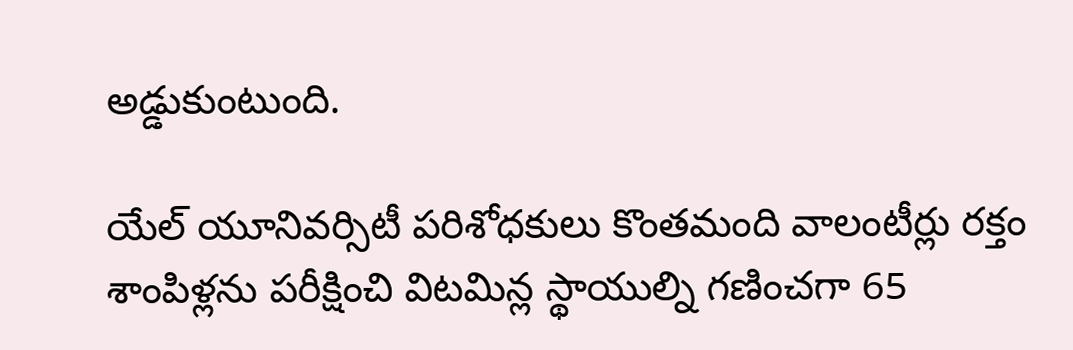అడ్డుకుంటుంది.

యేల్‌ యూనివర్సిటీ పరిశోధకులు కొంతమంది వాలంటీర్లు రక్తం శాంపిళ్లను పరీక్షించి విటమిన్ల స్థాయుల్ని గణించగా 65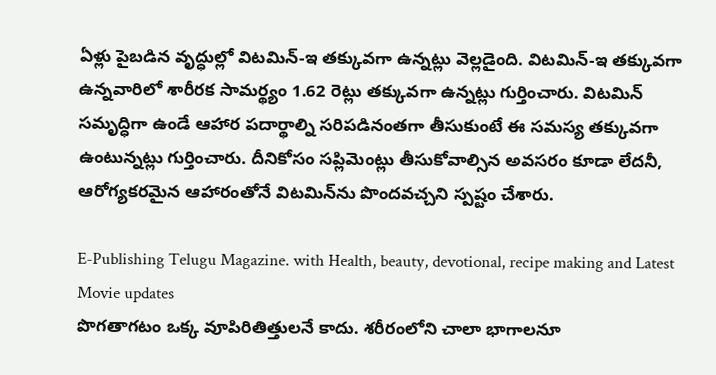ఏళ్లు పైబడిన వృద్ధుల్లో విటమిన్‌-ఇ తక్కువగా ఉన్నట్లు వెల్లడైంది. విటమిన్‌-ఇ తక్కువగా ఉన్నవారిలో శారీరక సామర్థ్యం 1.62 రెట్లు తక్కువగా ఉన్నట్లు గుర్తించారు. విటమిన్‌ సమృద్ధిగా ఉండే ఆహార పదార్థాల్ని సరిపడినంతగా తీసుకుంటే ఈ సమస్య తక్కువగా ఉంటున్నట్లు గుర్తించారు. దీనికోసం సప్లిమెంట్లు తీసుకోవాల్సిన అవసరం కూడా లేదనీ, ఆరోగ్యకరమైన ఆహారంతోనే విటమిన్‌ను పొందవచ్చని స్పష్టం చేశారు.

E-Publishing Telugu Magazine. with Health, beauty, devotional, recipe making and Latest Movie updates
పొగతాగటం ఒక్క వూపిరితిత్తులనే కాదు. శరీరంలోని చాలా భాగాలనూ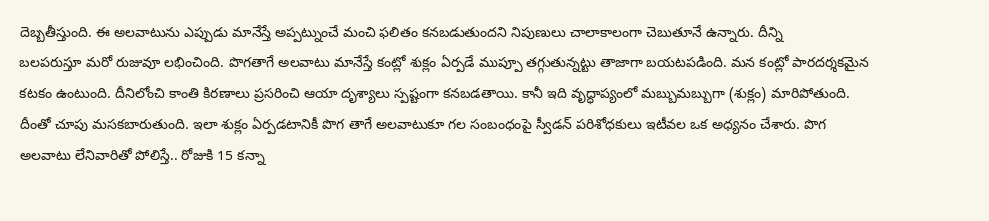దెబ్బతీస్తుంది. ఈ అలవాటును ఎప్పుడు మానేస్తే అప్పట్నుంచే మంచి ఫలితం కనబడుతుందని నిపుణులు చాలాకాలంగా చెబుతూనే ఉన్నారు. దీన్ని
బలపరుస్తూ మరో రుజువూ లభించింది. పొగతాగే అలవాటు మానేస్తే కంట్లో శుక్లం ఏర్పడే ముప్పూ తగ్గుతున్నట్టు తాజాగా బయటపడింది. మన కంట్లో పారదర్శకమైన కటకం ఉంటుంది. దీనిలోంచి కాంతి కిరణాలు ప్రసరించి ఆయా దృశ్యాలు స్పష్టంగా కనబడతాయి. కానీ ఇది వృద్ధాప్యంలో మబ్బుమబ్బుగా (శుక్లం) మారిపోతుంది. దీంతో చూపు మసకబారుతుంది. ఇలా శుక్లం ఏర్పడటానికీ పొగ తాగే అలవాటుకూ గల సంబంధంపై స్వీడన్‌ పరిశోధకులు ఇటీవల ఒక అధ్యనం చేశారు. పొగ అలవాటు లేనివారితో పోలిస్తే.. రోజుకి 15 కన్నా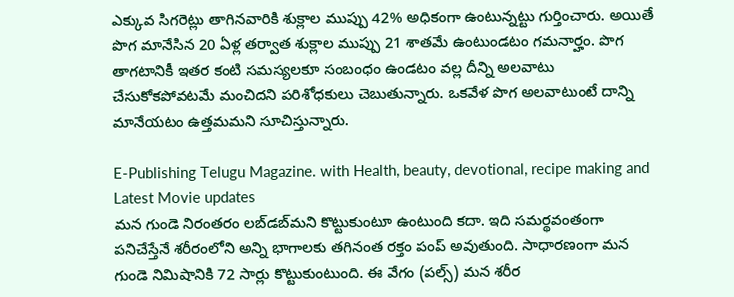ఎక్కువ సిగరెట్లు తాగినవారికి శుక్లాల ముప్పు 42% అధికంగా ఉంటున్నట్టు గుర్తించారు. అయితే పొగ మానేసిన 20 ఏళ్ల తర్వాత శుక్లాల ముప్పు 21 శాతమే ఉంటుండటం గమనార్హం. పొగ తాగటానికీ ఇతర కంటి సమస్యలకూ సంబంధం ఉండటం వల్ల దీన్ని అలవాటు చేసుకోకపోవటమే మంచిదని పరిశోధకులు చెబుతున్నారు. ఒకవేళ పొగ అలవాటుంటే దాన్ని మానేయటం ఉత్తమమని సూచిస్తున్నారు.

E-Publishing Telugu Magazine. with Health, beauty, devotional, recipe making and Latest Movie updates
మన గుండె నిరంతరం లబ్‌డబ్‌మని కొట్టుకుంటూ ఉంటుంది కదా. ఇది సమర్థవంతంగా పనిచేస్తేనే శరీరంలోని అన్ని భాగాలకు తగినంత రక్తం పంప్‌ అవుతుంది. సాధారణంగా మన గుండె నిమిషానికి 72 సార్లు కొట్టుకుంటుంది. ఈ వేగం (పల్స్‌) మన శరీర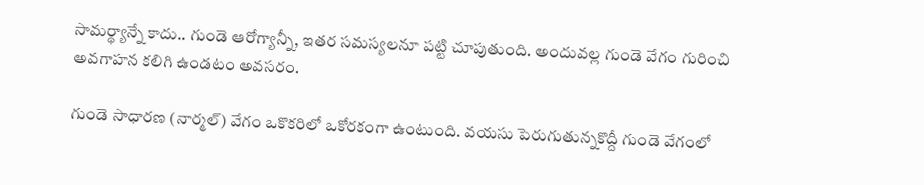సామర్థ్యాన్నే కాదు.. గుండె ఆరోగ్యాన్నీ, ఇతర సమస్యలనూ పట్టి చూపుతుంది. అందువల్ల గుండె వేగం గురించి అవగాహన కలిగి ఉండటం అవసరం.

గుండె సాధారణ (నార్మల్‌) వేగం ఒకొకరిలో ఒకోరకంగా ఉంటుంది. వయసు పెరుగుతున్నకొద్దీ గుండె వేగంలో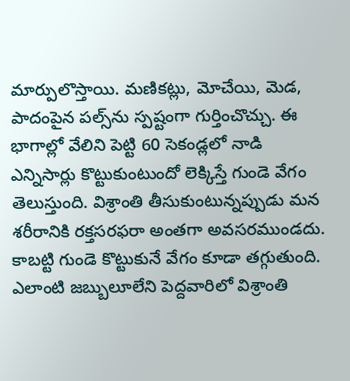మార్పులొస్తాయి. మణికట్లు, మోచేయి, మెడ, పాదంపైన పల్స్‌ను స్పష్టంగా గుర్తించొచ్చు. ఈ భాగాల్లో వేలిని పెట్టి 60 సెకండ్లలో నాడి ఎన్నిసార్లు కొట్టుకుంటుందో లెక్కిస్తే గుండె వేగం తెలుస్తుంది. విశ్రాంతి తీసుకుంటున్నప్పుడు మన శరీరానికి రక్తసరఫరా అంతగా అవసరముండదు. కాబట్టి గుండె కొట్టుకునే వేగం కూడా తగ్గుతుంది. ఎలాంటి జబ్బులూలేని పెద్దవారిలో విశ్రాంతి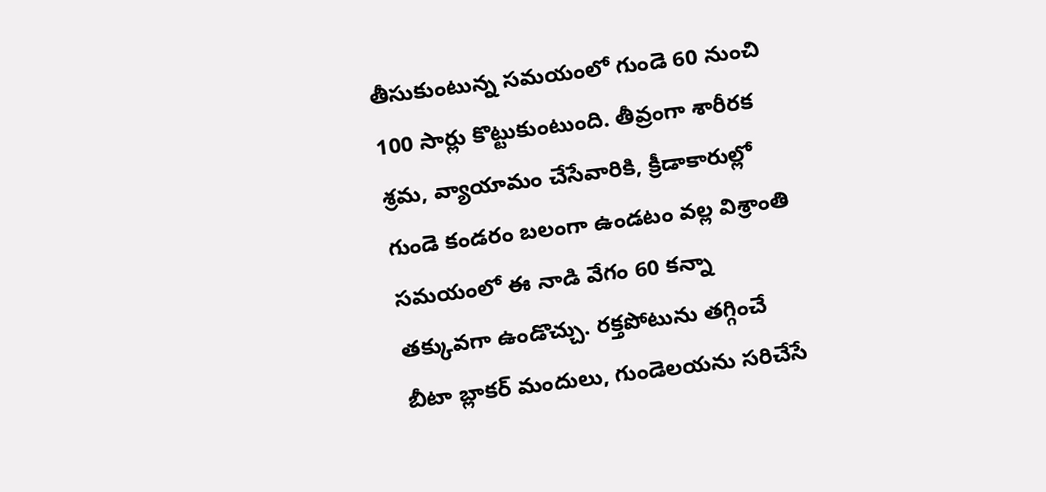తీసుకుంటున్న సమయంలో గుండె 60 నుంచి 100 సార్లు కొట్టుకుంటుంది. తీవ్రంగా శారీరక శ్రమ, వ్యాయామం చేసేవారికి, క్రీడాకారుల్లో గుండె కండరం బలంగా ఉండటం వల్ల విశ్రాంతి సమయంలో ఈ నాడి వేగం 60 కన్నా తక్కువగా ఉండొచ్చు. రక్తపోటును తగ్గించే బీటా బ్లాకర్‌ మందులు, గుండెలయను సరిచేసే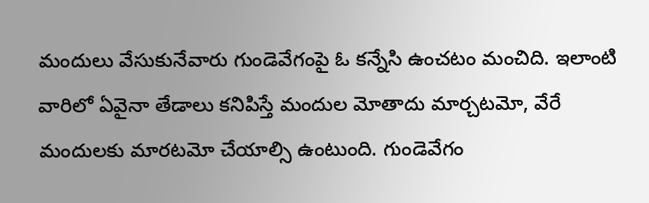మందులు వేసుకునేవారు గుండెవేగంపై ఓ కన్నేసి ఉంచటం మంచిది. ఇలాంటి వారిలో ఏవైనా తేడాలు కనిపిస్తే మందుల మోతాదు మార్చటమో, వేరే మందులకు మారటమో చేయాల్సి ఉంటుంది. గుండెవేగం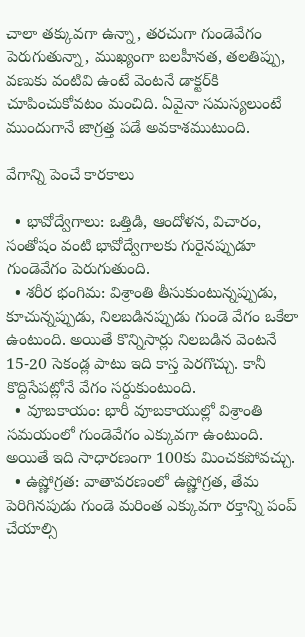చాలా తక్కువగా ఉన్నా, తరచుగా గుండెవేగం పెరుగుతున్నా, ముఖ్యంగా బలహీనత, తలతిప్పు, వణుకు వంటివి ఉంటే వెంటనే డాక్టర్‌కి చూపించుకోవటం మంచిది. ఏవైనా సమస్యలుంటే ముందుగానే జాగ్రత్త పడే అవకాశముటుంది.

వేగాన్ని పెంచే కారకాలు

  • భావోద్వేగాలు: ఒత్తిడి, ఆందోళన, విచారం, సంతోషం వంటి భావోద్వేగాలకు గురైనప్పుడూ గుండెవేగం పెరుగుతుంది.
  • శరీర భంగిమ: విశ్రాంతి తీసుకుంటున్నప్పుడు, కూచున్నప్పుడు, నిలబడినప్పుడు గుండె వేగం ఒకేలా ఉంటుంది. అయితే కొన్నిసార్లు నిలబడిన వెంటనే 15-20 సెకండ్ల పాటు ఇది కాస్త పెరగొచ్చు. కానీ కొద్దిసేపట్లోనే వేగం సర్దుకుంటుంది.
  • వూబకాయం: భారీ వూబకాయుల్లో విశ్రాంతి సమయంలో గుండెవేగం ఎక్కువగా ఉంటుంది. అయితే ఇది సాధారణంగా 100కు మించకపోవచ్చు.
  • ఉష్ణోగ్రత: వాతావరణంలో ఉష్ణోగ్రత, తేమ పెరిగినపుడు గుండె మరింత ఎక్కువగా రక్తాన్ని పంప్‌ చేయాల్సి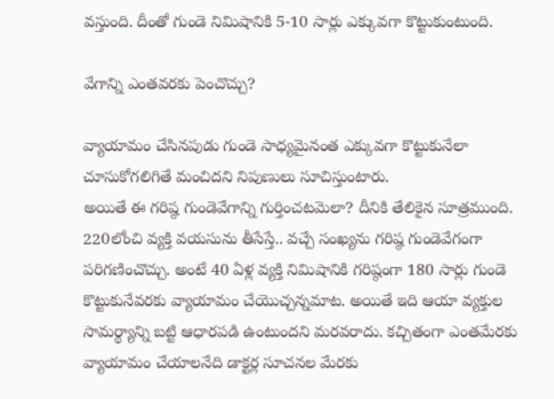వస్తుంది. దీంతో గుండె నిమిషానికి 5-10 సార్లు ఎక్కువగా కొట్టుకుంటుంది.

వేగాన్ని ఎంతవరకు పెంచొచ్చు?

వ్యాయామం చేసినపుడు గుండె సాధ్యమైనంత ఎక్కువగా కొట్టుకునేలా చూసుకోగలిగితే మంచిదని నిపుణులు సూచిస్తుంటారు.
అయితే ఈ గరిష్ఠ గుండెవేగాన్ని గుర్తించటమెలా? దీనికి తేలికైన సూత్రముంది. 220లోంచి వ్యక్తి వయసును తీసేస్తే.. వచ్చే సంఖ్యను గరిష్ఠ గుండెవేగంగా పరిగణించొచ్చు. అంటే 40 ఏళ్ల వ్యక్తి నిమిషానికి గరిష్ఠంగా 180 సార్లు గుండె కొట్టుకునేవరకు వ్యాయామం చేయొచ్చన్నమాట. అయితే ఇది ఆయా వ్యక్తుల సామర్థ్యాన్ని బట్టి ఆధారపడి ఉంటుందని మరవరాదు. కచ్చితంగా ఎంతమేరకు వ్యాయామం చేయాలనేది డాక్టర్ల సూచనల మేరకు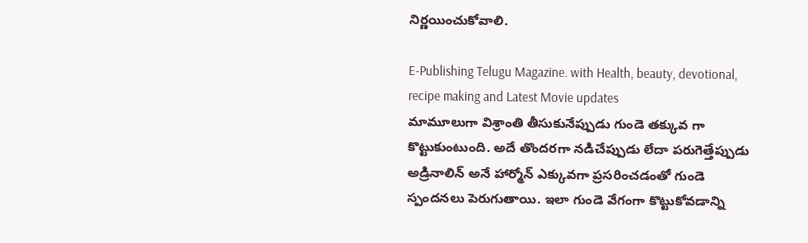నిర్ణయించుకోవాలి.

E-Publishing Telugu Magazine. with Health, beauty, devotional, recipe making and Latest Movie updates
మామూలుగా విశ్రాంతి తీసుకునేప్పుడు గుండె తక్కువ గా కొట్టుకుంటుంది. అదే తొందరగా నడిచేప్పుడు లేదా పరుగెత్తేప్పుడు అడ్రినాలిన్ అనే హార్మోన్ ఎక్కువగా ప్రసరించడంతో గుండె స్పందనలు పెరుగుతాయి. ఇలా గుండె వేగంగా కొట్టుకోవడాన్ని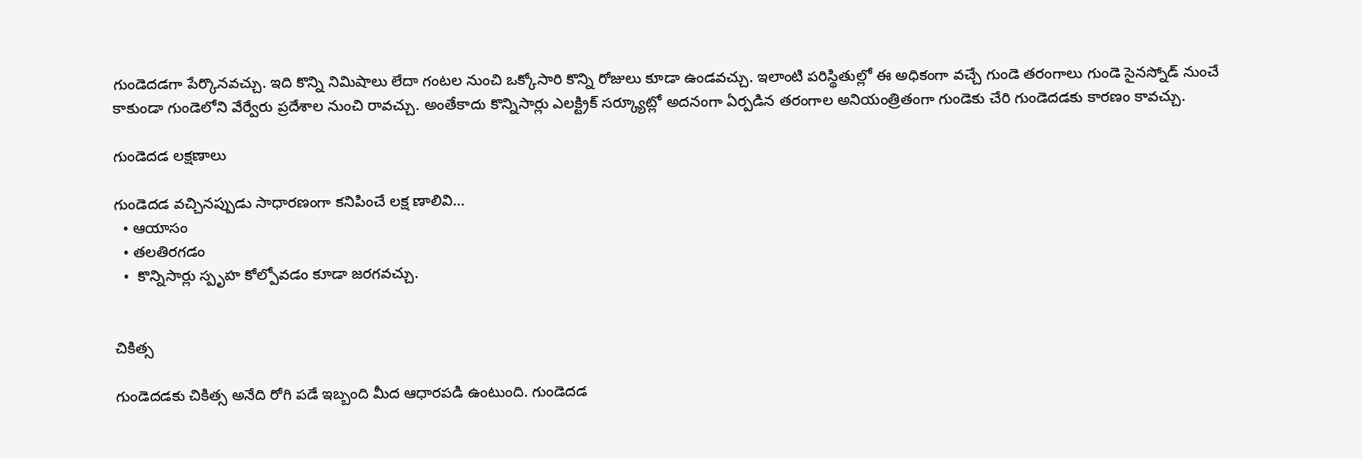గుండెదడగా పేర్కొనవచ్చు. ఇది కొన్ని నిమిషాలు లేదా గంటల నుంచి ఒక్కోసారి కొన్ని రోజులు కూడా ఉండవచ్చు. ఇలాంటి పరిస్థితుల్లో ఈ అధికంగా వచ్చే గుండె తరంగాలు గుండె సైనస్నోడ్ నుంచే కాకుండా గుండెలోని వేర్వేరు ప్రదేశాల నుంచి రావచ్చు. అంతేకాదు కొన్నిసార్లు ఎలక్ట్రిక్ సర్క్యూట్లో అదనంగా ఏర్పడిన తరంగాల అనియంత్రితంగా గుండెకు చేరి గుండెదడకు కారణం కావచ్చు.

గుండెదడ లక్షణాలు

గుండెదడ వచ్చినప్పుడు సాధారణంగా కనిపించే లక్ష ణాలివి...
  • ఆయాసం
  • తలతిరగడం
  •  కొన్నిసార్లు స్పృహ కోల్పోవడం కూడా జరగవచ్చు.


చికిత్స

గుండెదడకు చికిత్స అనేది రోగి పడే ఇబ్బంది మీద ఆధారపడి ఉంటుంది. గుండెదడ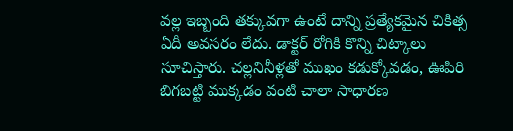వల్ల ఇబ్బంది తక్కువగా ఉంటే దాన్ని ప్రత్యేకమైన చికిత్స ఏదీ అవసరం లేదు. డాక్టర్ రోగికి కొన్ని చిట్కాలు సూచిస్తారు. చల్లనినీళ్లతో ముఖం కడుక్కోవడం, ఊపిరి బిగబట్టి ముక్కడం వంటి చాలా సాధారణ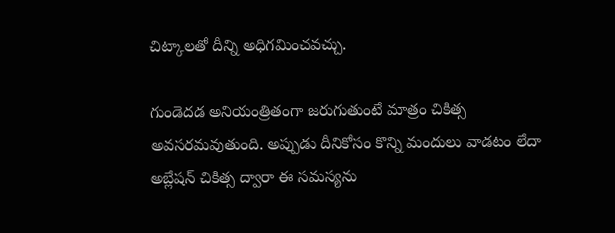చిట్కాలతో దీన్ని అధిగమించవచ్చు.

గుండెదడ అనియంత్రితంగా జరుగుతుంటే మాత్రం చికిత్స అవసరమవుతుంది. అప్పుడు దీనికోసం కొన్ని మందులు వాడటం లేదా అబ్లేషన్ చికిత్స ద్వారా ఈ సమస్యను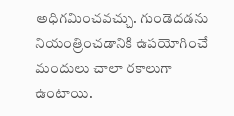అధిగమించవచ్చు. గుండెదడను నియంత్రించడానికి ఉపయోగించే మందులు చాలా రకాలుగా ఉంటాయి.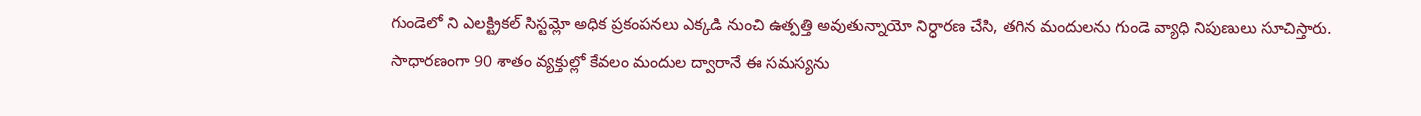గుండెలో ని ఎలక్ట్రికల్ సిస్టమ్లో అధిక ప్రకంపనలు ఎక్కడి నుంచి ఉత్పత్తి అవుతున్నాయో నిర్ధారణ చేసి, తగిన మందులను గుండె వ్యాధి నిపుణులు సూచిస్తారు. సాధారణంగా 90 శాతం వ్యక్తుల్లో కేవలం మందుల ద్వారానే ఈ సమస్యను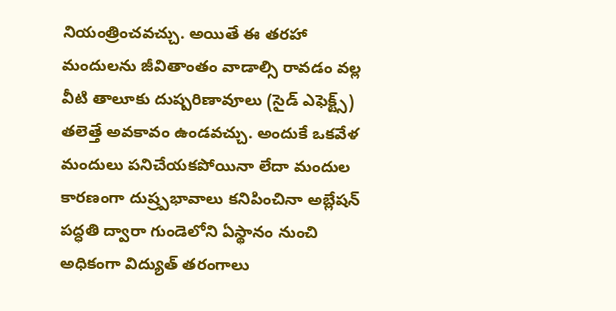నియంత్రించవచ్చు. అయితే ఈ తరహా మందులను జీవితాంతం వాడాల్సి రావడం వల్ల వీటి తాలూకు దుష్పరిణావూలు (సైడ్ ఎఫెక్ట్స్) తలెత్తే అవకావం ఉండవచ్చు. అందుకే ఒకవేళ మందులు పనిచేయకపోయినా లేదా మందుల కారణంగా దుష్ర్పభావాలు కనిపించినా అబ్లేషన్ పద్ధతి ద్వారా గుండెలోని ఏస్థానం నుంచి అధికంగా విద్యుత్ తరంగాలు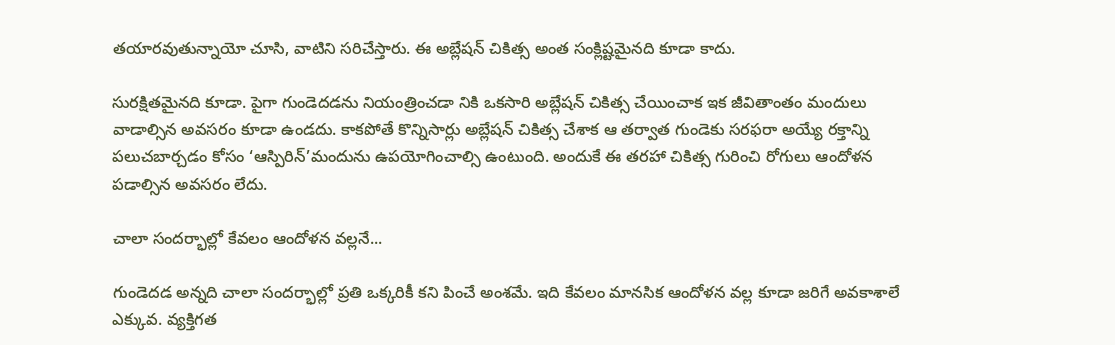తయారవుతున్నాయో చూసి, వాటిని సరిచేస్తారు. ఈ అబ్లేషన్ చికిత్స అంత సంక్లిష్టమైనది కూడా కాదు.

సురక్షితమైనది కూడా. పైగా గుండెదడను నియంత్రించడా నికి ఒకసారి అబ్లేషన్ చికిత్స చేయించాక ఇక జీవితాంతం మందులు వాడాల్సిన అవసరం కూడా ఉండదు. కాకపోతే కొన్నిసార్లు అబ్లేషన్ చికిత్స చేశాక ఆ తర్వాత గుండెకు సరఫరా అయ్యే రక్తాన్ని పలుచబార్చడం కోసం ‘ఆస్పిరిన్’మందును ఉపయోగించాల్సి ఉంటుంది. అందుకే ఈ తరహా చికిత్స గురించి రోగులు ఆందోళన పడాల్సిన అవసరం లేదు.

చాలా సందర్భాల్లో కేవలం ఆందోళన వల్లనే...

గుండెదడ అన్నది చాలా సందర్భాల్లో ప్రతి ఒక్కరికీ కని పించే అంశమే. ఇది కేవలం మానసిక ఆందోళన వల్ల కూడా జరిగే అవకాశాలే ఎక్కువ. వ్యక్తిగత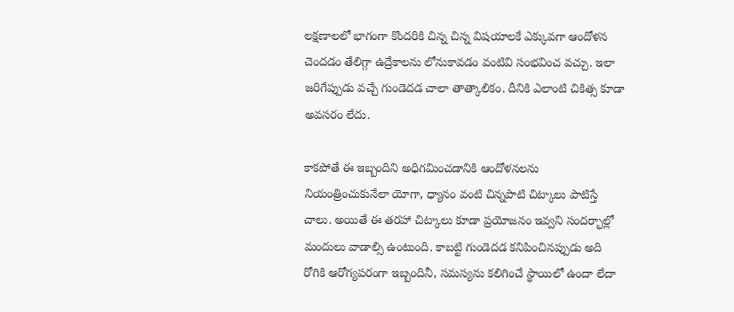లక్షణాలలో భాగంగా కొందరికి చిన్న చిన్న విషయాలకే ఎక్కువగా ఆందోళన చెందడం తేలిగ్గా ఉద్రేకాలను లోనుకావడం వంటివి సంభవించ వచ్చు. ఇలా జరిగేప్పుడు వచ్చే గుండెదడ చాలా తాత్కాలికం. దీనికి ఎలాంటి చికిత్స కూడా అవసరం లేదు.

కాకపోతే ఈ ఇబ్బందిని అధిగమించడానికి ఆందోళనలను నియంత్రించుకునేలా యోగా, ధ్యానం వంటి చిన్నపాటి చిట్కాలు పాటిస్తే చాలు. అయితే ఈ తరహా చిట్కాలు కూడా ప్రయోజనం ఇవ్వని సందర్భాల్లో మందులు వాడాల్సి ఉంటుంది. కాబట్టి గుండెదడ కనిపించినప్పుడు అది రోగికి ఆరోగ్యపరంగా ఇబ్బందినీ, సమస్యను కలిగించే స్థాయిలో ఉందా లేదా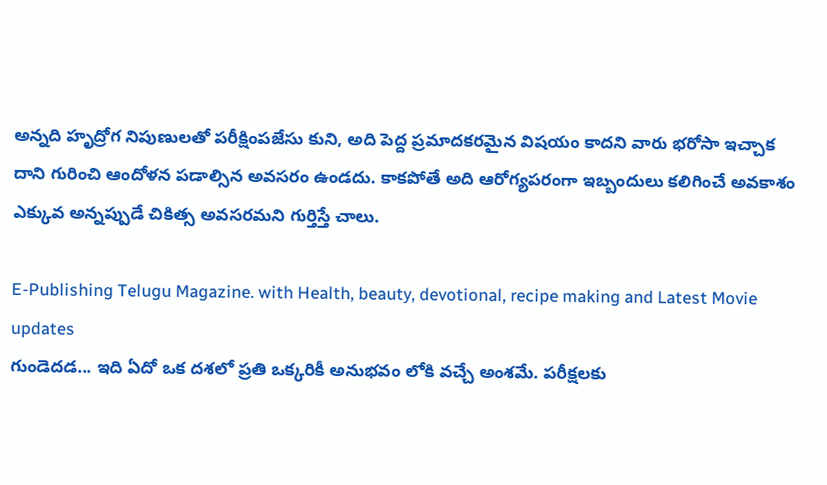అన్నది హృద్రోగ నిపుణులతో పరీక్షింపజేసు కుని, అది పెద్ద ప్రమాదకరమైన విషయం కాదని వారు భరోసా ఇచ్చాక దాని గురించి ఆందోళన పడాల్సిన అవసరం ఉండదు. కాకపోతే అది ఆరోగ్యపరంగా ఇబ్బందులు కలిగించే అవకాశం ఎక్కువ అన్నప్పుడే చికిత్స అవసరమని గుర్తిస్తే చాలు.

E-Publishing Telugu Magazine. with Health, beauty, devotional, recipe making and Latest Movie updates
గుండెదడ... ఇది ఏదో ఒక దశలో ప్రతి ఒక్కరికీ అనుభవం లోకి వచ్చే అంశమే. పరీక్షలకు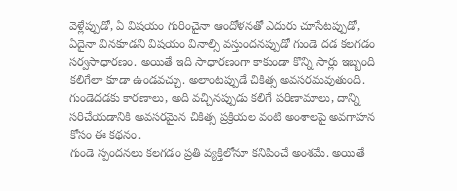వెళ్లేప్పుడో, ఏ విషయం గురించైనా ఆందోళనతో ఎదురు చూసేటప్పుడో, ఏదైనా వినకూడని విషయం వినాల్సి వస్తుందనప్పుడో గుండె దడ కలగడం సర్వసాధారణం. అయితే ఇది సాధారణంగా కాకుండా కొన్ని సార్లు ఇబ్బంది కలిగేలా కూడా ఉండవచ్చు. అలాంటప్పుడే చికిత్స అవసరమవుతుంది. గుండెదడకు కారణాలు, అది వచ్చినప్పుడు కలిగే పరిణామాలు, దాన్ని సరిచేయడానికి అవసరమైన చికిత్స ప్రక్రియల వంటి అంశాలపై అవగాహన కోసం ఈ కథనం.
గుండె స్పందనలు కలగడం ప్రతి వ్యక్తిలోనూ కనిపించే అంశమే. అయితే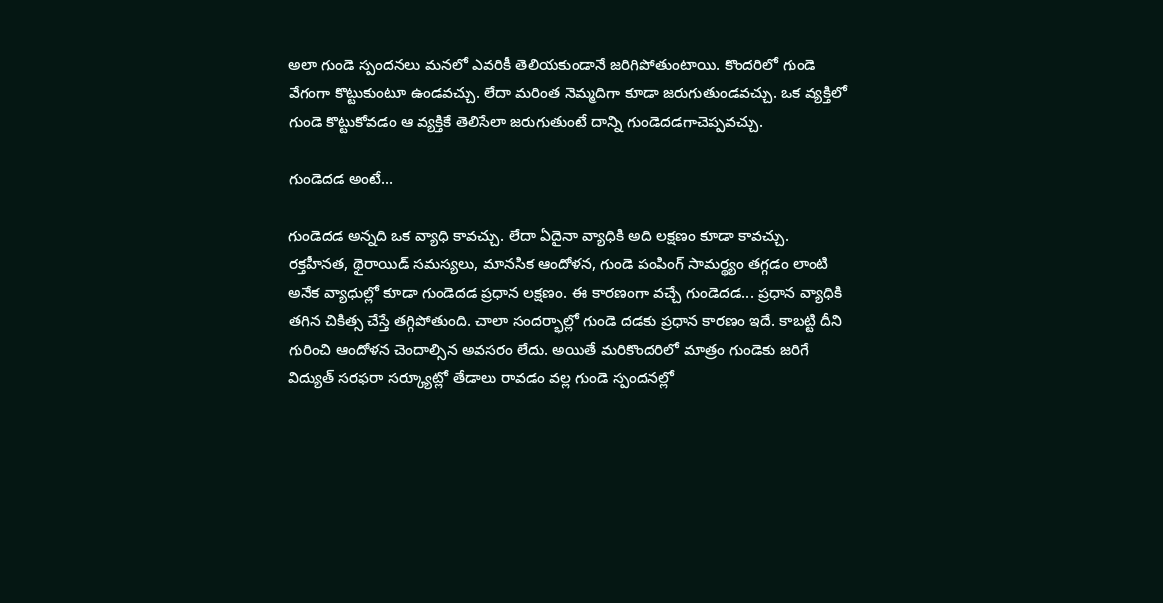అలా గుండె స్పందనలు మనలో ఎవరికీ తెలియకుండానే జరిగిపోతుంటాయి. కొందరిలో గుండె వేగంగా కొట్టుకుంటూ ఉండవచ్చు. లేదా మరింత నెమ్మదిగా కూడా జరుగుతుండవచ్చు. ఒక వ్యక్తిలో గుండె కొట్టుకోవడం ఆ వ్యక్తికే తెలిసేలా జరుగుతుంటే దాన్ని గుండెదడగాచెప్పవచ్చు.

గుండెదడ అంటే...

గుండెదడ అన్నది ఒక వ్యాధి కావచ్చు. లేదా ఏదైనా వ్యాధికి అది లక్షణం కూడా కావచ్చు. రక్తహీనత, థైరాయిడ్ సమస్యలు, మానసిక ఆందోళన, గుండె పంపింగ్ సామర్థ్యం తగ్గడం లాంటి అనేక వ్యాధుల్లో కూడా గుండెదడ ప్రధాన లక్షణం. ఈ కారణంగా వచ్చే గుండెదడ... ప్రధాన వ్యాధికి తగిన చికిత్స చేస్తే తగ్గిపోతుంది. చాలా సందర్భాల్లో గుండె దడకు ప్రధాన కారణం ఇదే. కాబట్టి దీని గురించి ఆందోళన చెందాల్సిన అవసరం లేదు. అయితే మరికొందరిలో మాత్రం గుండెకు జరిగే విద్యుత్ సరఫరా సర్క్యూట్లో తేడాలు రావడం వల్ల గుండె స్పందనల్లో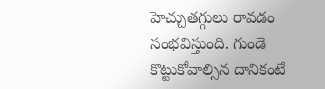హెచ్చుతగ్గులు రావడం సంభవిస్తుంది. గుండె కొట్టుకోవాల్సిన దానికంటే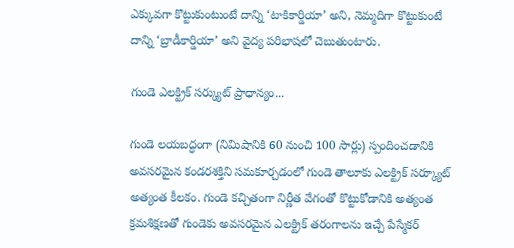ఎక్కువగా కొట్టుకుంటుంటే దాన్ని ‘టాకికార్డియా’ అని, నెమ్మదిగా కొట్టుకుంటే దాన్ని ‘బ్రాడీకార్డియా’ అని వైద్య పరిభాషలో చెబుతుంటారు.

గుండె ఎలక్ట్రిక్ సర్క్యుట్ ప్రాధాన్యం...

గుండె లయబద్ధంగా (నిమిషానికి 60 నుంచి 100 సార్లు) స్పందించడానికి అవసరమైన కండరశక్తిని సమకూర్చడంలో గుండె తాలూకు ఎలక్ట్రిక్ సర్క్యూట్ అత్యంత కీలకం. గుండె కచ్చితంగా నిర్ణీత వేగంతో కొట్టుకోడానికి అత్యంత క్రమశిక్షణతో గుండెకు అవసరమైన ఎలక్ట్రిక్ తరంగాలను ఇచ్చే పేస్మేకర్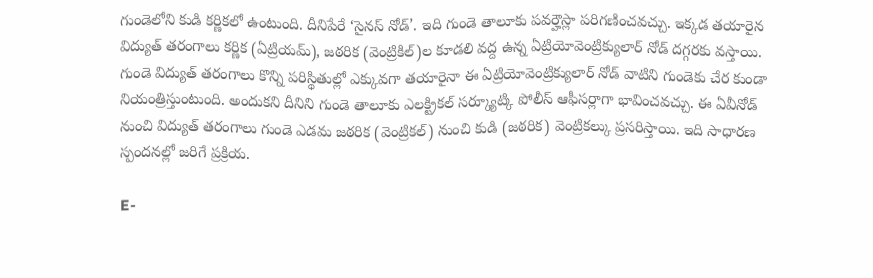గుండెలోని కుడి కర్ణికలో ఉంటుంది. దీనిపేరే ‘సైనస్ నోడ్’. ఇది గుండె తాలూకు పవర్హౌస్లా పరిగణించవచ్చు. ఇక్కడ తయారైన విద్యుత్ తరంగాలు కర్ణిక (ఏట్రియమ్), జఠరిక (వెంట్రికిల్)ల కూడలి వద్ద ఉన్న ఏట్రియోవెంట్రిక్యులార్ నోడ్ దగ్గరకు వస్తాయి. గుండె విద్యుత్ తరంగాలు కొన్ని పరిస్థితుల్లో ఎక్కువగా తయారైనా ఈ ఏట్రియోవెంట్రిక్యులార్ నోడ్ వాటిని గుండెకు చేర కుండా నియంత్రిస్తుంటుంది. అందుకని దీనిని గుండె తాలూకు ఎలక్ట్రికల్ సర్క్యూట్కి పోలీస్ ఆఫీసర్లాగా భావించవచ్చు. ఈ ఏవీనోడ్ నుంచి విద్యుత్ తరంగాలు గుండె ఎడమ జఠరిక (వెంట్రికల్) నుంచి కుడి (జఠరిక) వెంట్రికల్కు ప్రసరిస్తాయి. ఇది సాధారణ స్పందనల్లో జరిగే ప్రక్రియ.

E-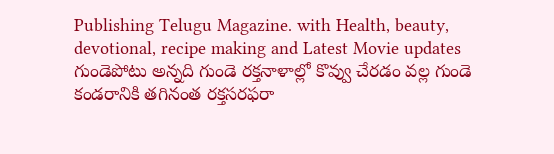Publishing Telugu Magazine. with Health, beauty, devotional, recipe making and Latest Movie updates
గుండెపోటు అన్నది గుండె రక్తనాళాల్లో కొవ్వు చేరడం వల్ల గుండె కండరానికి తగినంత రక్తసరఫరా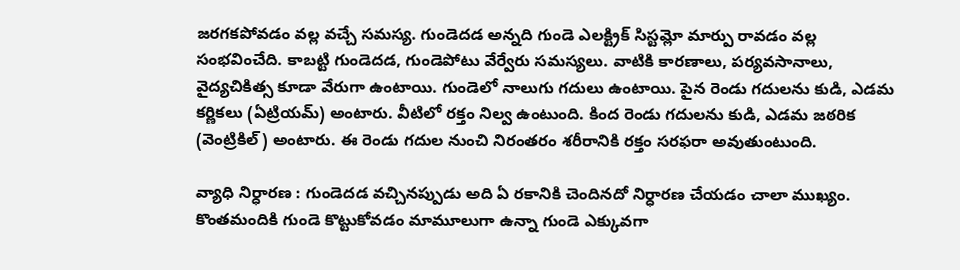జరగకపోవడం వల్ల వచ్చే సమస్య. గుండెదడ అన్నది గుండె ఎలక్ట్రిక్ సిస్టమ్లో మార్పు రావడం వల్ల సంభవించేది. కాబట్టి గుండెదడ, గుండెపోటు వేర్వేరు సమస్యలు. వాటికి కారణాలు, పర్యవసానాలు, వైద్యచికిత్స కూడా వేరుగా ఉంటాయి. గుండెలో నాలుగు గదులు ఉంటాయి. పైన రెండు గదులను కుడి, ఎడమ కర్ణికలు (ఏట్రియమ్) అంటారు. వీటిలో రక్తం నిల్వ ఉంటుంది. కింద రెండు గదులను కుడి, ఎడమ జఠరిక (వెంట్రికిల్) అంటారు. ఈ రెండు గదుల నుంచి నిరంతరం శరీరానికి రక్తం సరఫరా అవుతుంటుంది.

వ్యాధి నిర్ధారణ : గుండెదడ వచ్చినప్పుడు అది ఏ రకానికి చెందినదో నిర్ధారణ చేయడం చాలా ముఖ్యం. కొంతమందికి గుండె కొట్టుకోవడం మామూలుగా ఉన్నా గుండె ఎక్కువగా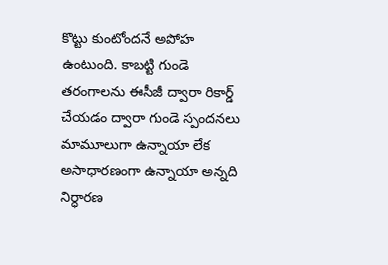కొట్టు కుంటోందనే అపోహ ఉంటుంది. కాబట్టి గుండె తరంగాలను ఈసీజీ ద్వారా రికార్డ్ చేయడం ద్వారా గుండె స్పందనలు మామూలుగా ఉన్నాయా లేక అసాధారణంగా ఉన్నాయా అన్నది నిర్ధారణ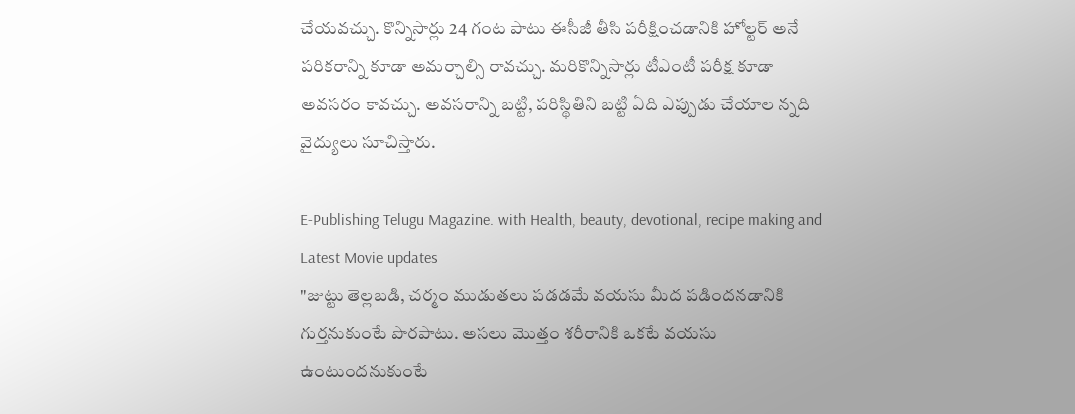చేయవచ్చు. కొన్నిసార్లు 24 గంట పాటు ఈసీజీ తీసి పరీక్షించడానికి హోల్టర్ అనే పరికరాన్ని కూడా అమర్చాల్సి రావచ్చు. మరికొన్నిసార్లు టీఎంటీ పరీక్ష కూడా అవసరం కావచ్చు. అవసరాన్ని బట్టి, పరిస్థితిని బట్టి ఏది ఎప్పుడు చేయాల న్నది వైద్యులు సూచిస్తారు.

E-Publishing Telugu Magazine. with Health, beauty, devotional, recipe making and Latest Movie updates
"జుట్టు తెల్లబడి, చర్మం ముడుతలు పడడమే వయసు మీద పడిందనడానికి గుర్తనుకుంటే పొరపాటు. అసలు మొత్తం శరీరానికి ఒకటే వయసు ఉంటుందనుకుంటే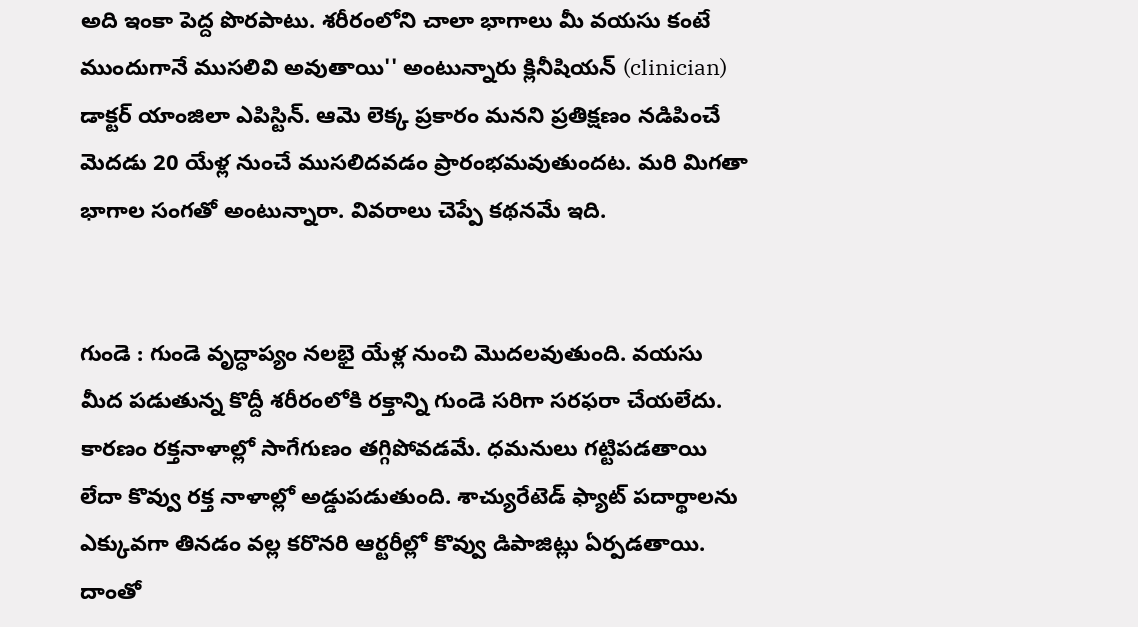అది ఇంకా పెద్ద పొరపాటు. శరీరంలోని చాలా భాగాలు మీ వయసు కంటే ముందుగానే ముసలివి అవుతాయి'' అంటున్నారు క్లినీషియన్ (clinician) డాక్టర్ యాంజిలా ఎపిస్టిన్. ఆమె లెక్క ప్రకారం మనని ప్రతిక్షణం నడిపించే మెదడు 20 యేళ్ల నుంచే ముసలిదవడం ప్రారంభమవుతుందట. మరి మిగతా భాగాల సంగతో అంటున్నారా. వివరాలు చెప్పే కథనమే ఇది.


గుండె : గుండె వృద్ధాప్యం నలభై యేళ్ల నుంచి మొదలవుతుంది. వయసు మీద పడుతున్న కొద్దీ శరీరంలోకి రక్తాన్ని గుండె సరిగా సరఫరా చేయలేదు. కారణం రక్తనాళాల్లో సాగేగుణం తగ్గిపోవడమే. ధమనులు గట్టిపడతాయి లేదా కొవ్వు రక్త నాళాల్లో అడ్డుపడుతుంది. శాచ్యురేటెడ్ ఫ్యాట్ పదార్థాలను ఎక్కువగా తినడం వల్ల కరొనరి ఆర్టరీల్లో కొవ్వు డిపాజిట్లు ఏర్పడతాయి. దాంతో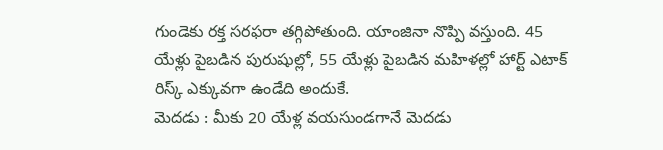గుండెకు రక్త సరఫరా తగ్గిపోతుంది. యాంజినా నొప్పి వస్తుంది. 45 యేళ్లు పైబడిన పురుషుల్లో, 55 యేళ్లు పైబడిన మహిళల్లో హార్ట్ ఎటాక్ రిస్క్ ఎక్కువగా ఉండేది అందుకే.
మెదడు : మీకు 20 యేళ్ల వయసుండగానే మెదడు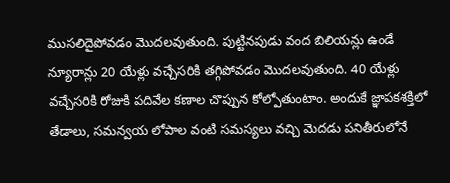ముసలిదైపోవడం మొదలవుతుంది. పుట్టినపుడు వంద బిలియన్లు ఉండే న్యూరాన్లు 20 యేళ్లు వచ్చేసరికి తగ్గిపోవడం మొదలవుతుంది. 40 యేళ్లు వచ్చేసరికి రోజుకి పదివేల కణాల చొప్పున కోల్పోతుంటాం. అందుకే జ్ఞాపకశక్తిలో తేడాలు, సమన్వయ లోపాల వంటి సమస్యలు వచ్చి మెదడు పనితీరులోనే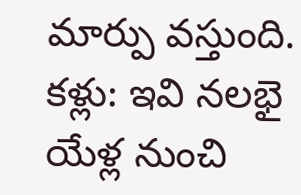మార్పు వస్తుంది.
కళ్లు: ఇవి నలభై యేళ్ల నుంచి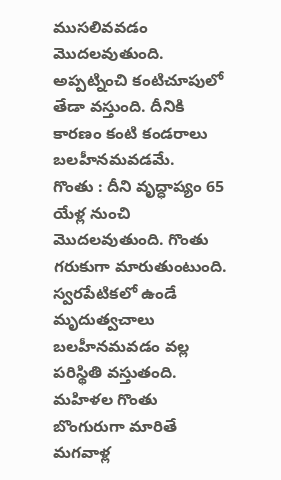ముసలివవడం మొదలవుతుంది. అప్పట్నించి కంటిచూపులో తేడా వస్తుంది. దీనికి కారణం కంటి కండరాలు బలహీనమవడమే.
గొంతు : దీని వృద్ధాప్యం 65 యేళ్ల నుంచి మొదలవుతుంది. గొంతు గరుకుగా మారుతుంటుంది. స్వరపేటికలో ఉండే మృదుత్వచాలు బలహీనమవడం వల్ల పరిస్థితి వస్తుతంది. మహిళల గొంతు బొంగురుగా మారితే మగవాళ్ల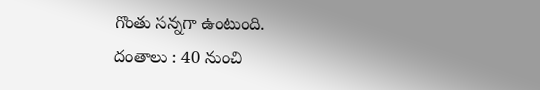గొంతు సన్నగా ఉంటుంది.
దంతాలు : 40 నుంచి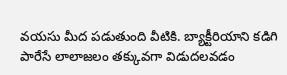వయసు మీద పడుతుంది వీటికి. బ్యాక్టీరియాని కడిగి పారేసే లాలాజలం తక్కువగా విడుదలవడం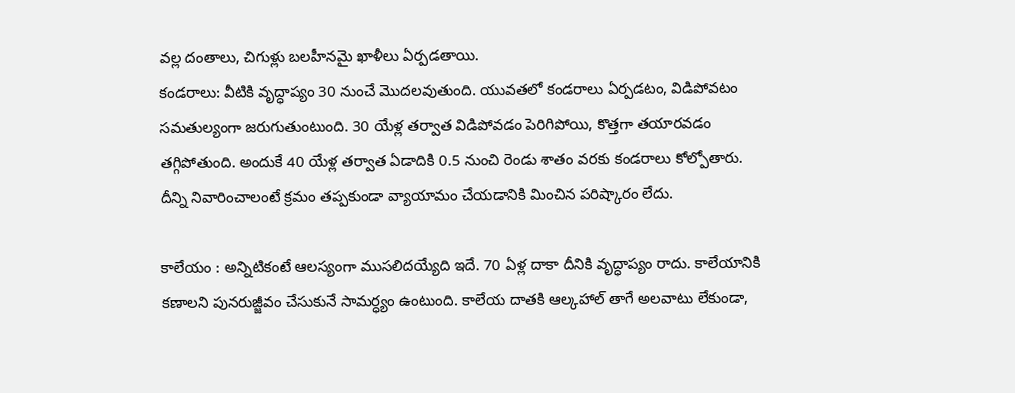వల్ల దంతాలు, చిగుళ్లు బలహీనమై ఖాళీలు ఏర్పడతాయి.
కండరాలు: వీటికి వృద్ధాప్యం 30 నుంచే మొదలవుతుంది. యువతలో కండరాలు ఏర్పడటం, విడిపోవటం సమతుల్యంగా జరుగుతుంటుంది. 30 యేళ్ల తర్వాత విడిపోవడం పెరిగిపోయి, కొత్తగా తయారవడం తగ్గిపోతుంది. అందుకే 40 యేళ్ల తర్వాత ఏడాదికి 0.5 నుంచి రెండు శాతం వరకు కండరాలు కోల్పోతారు. దీన్ని నివారించాలంటే క్రమం తప్పకుండా వ్యాయామం చేయడానికి మించిన పరిష్కారం లేదు.

కాలేయం : అన్నిటికంటే ఆలస్యంగా ముసలిదయ్యేది ఇదే. 70 ఏళ్ల దాకా దీనికి వృద్ధాప్యం రాదు. కాలేయానికి కణాలని పునరుజ్జీవం చేసుకునే సామర్ధ్యం ఉంటుంది. కాలేయ దాతకి ఆల్కహాల్ తాగే అలవాటు లేకుండా,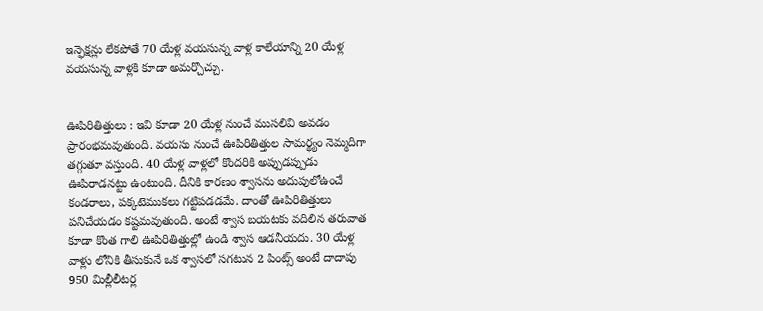ఇన్ఫెక్షన్లు లేకపోతే 70 యేళ్ల వయసున్న వాళ్ల కాలేయాన్ని 20 యేళ్ల వయసున్న వాళ్లకి కూడా అమర్చొచ్చు.


ఊపిరితిత్తులు : ఇవి కూడా 20 యేళ్ల నుంచే ముసలివి అవడం ప్రారంభమవుతుంది. వయసు నుంచే ఊపిరితిత్తుల సామర్థ్యం నెమ్మదిగా తగ్గుతూ వస్తుంది. 40 యేళ్ల వాళ్లలో కొందరికి అప్పుడప్పుడు ఊపిరాడనట్టు ఉంటుంది. దీనికి కారణం శ్వాసను అదుపులోఉంచే కండరాలు, పక్కటెముకలు గట్టిపడడమే. దాంతో ఊపిరితిత్తులు పనిచేయడం కష్టమవుతుంది. అంటే శ్వాస బయటకు వదిలిన తరువాత కూడా కొంత గాలి ఊపిరితిత్తుల్లో ఉండి శ్వాస ఆడనీయదు. 30 యేళ్ల వాళ్లు లోనికి తీసుకునే ఒక శ్వాసలో సగటున 2 పింట్స్ అంటే దాదాపు 950 మిల్లీలీటర్ల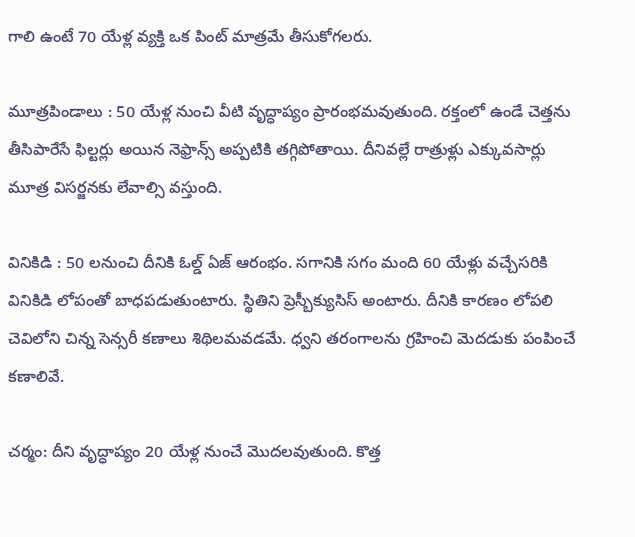గాలి ఉంటే 70 యేళ్ల వ్యక్తి ఒక పింట్ మాత్రమే తీసుకోగలరు.

మూత్రపిండాలు : 50 యేళ్ల నుంచి వీటి వృద్ధాప్యం ప్రారంభమవుతుంది. రక్తంలో ఉండే చెత్తను తీసిపారేసే ఫిల్టర్లు అయిన నెఫ్రాన్స్ అప్పటికి తగ్గిపోతాయి. దీనివల్లే రాత్రుళ్లు ఎక్కువసార్లు మూత్ర విసర్జనకు లేవాల్సి వస్తుంది.

వినికిడి : 50 లనుంచి దీనికి ఓల్డ్ ఏజ్ ఆరంభం. సగానికి సగం మంది 60 యేళ్లు వచ్చేసరికి వినికిడి లోపంతో బాధపడుతుంటారు. స్థితిని ప్రెస్బీక్యుసిస్ అంటారు. దీనికి కారణం లోపలి చెవిలోని చిన్న సెన్సరీ కణాలు శిథిలమవడమే. ధ్వని తరంగాలను గ్రహించి మెదడుకు పంపించే కణాలివే.

చర్మం: దీని వృద్ధాప్యం 20 యేళ్ల నుంచే మొదలవుతుంది. కొత్త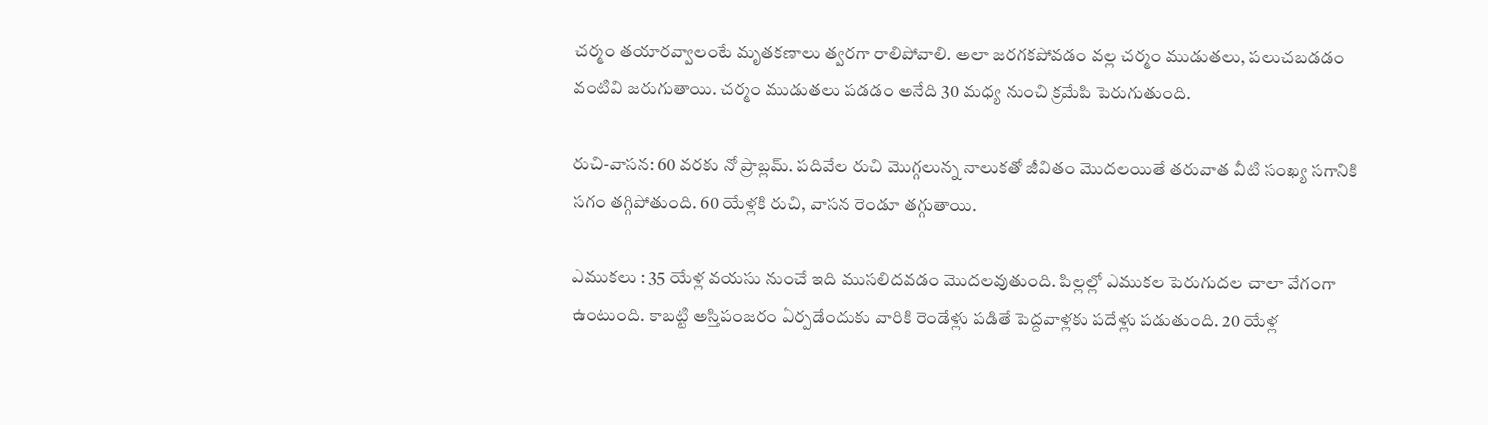చర్మం తయారవ్వాలంటే మృతకణాలు త్వరగా రాలిపోవాలి. అలా జరగకపోవడం వల్ల చర్మం ముడుతలు, పలుచబడడం వంటివి జరుగుతాయి. చర్మం ముడుతలు పడడం అనేది 30 మధ్య నుంచి క్రమేపి పెరుగుతుంది.

రుచి-వాసన: 60 వరకు నో ప్రాబ్లమ్. పదివేల రుచి మొగ్గలున్న నాలుకతో జీవితం మొదలయితే తరువాత వీటి సంఖ్య సగానికి సగం తగ్గిపోతుంది. 60 యేళ్లకి రుచి, వాసన రెండూ తగ్గుతాయి.

ఎముకలు : 35 యేళ్ల వయసు నుంచే ఇది ముసలిదవడం మొదలవుతుంది. పిల్లల్లో ఎముకల పెరుగుదల చాలా వేగంగా ఉంటుంది. కాబట్టి అస్తిపంజరం ఏర్పడేందుకు వారికి రెండేళ్లు పడితే పెద్దవాళ్లకు పదేళ్లు పడుతుంది. 20 యేళ్ల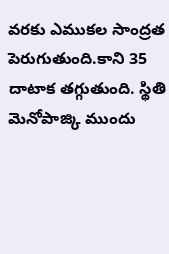వరకు ఎముకల సాంద్రత పెరుగుతుంది.కాని 35 దాటాక తగ్గుతుంది. స్థితి మెనోపాజ్కి ముందు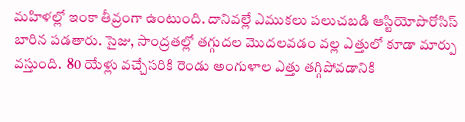మహిళల్లో ఇంకా తీవ్రంగా ఉంటుంది. దానివల్లే ఎముకలు పలుచబడి ఆస్టియోపొరోసిస్ బారిన పడతారు. సైజు, సాంద్రతల్లో తగ్గుదల మొదలవడం వల్ల ఎత్తులో కూడా మార్పు వస్తుంది.  80 యేళ్లు వచ్చేసరికి రెండు అంగుళాల ఎత్తు తగ్గిపోవడానికి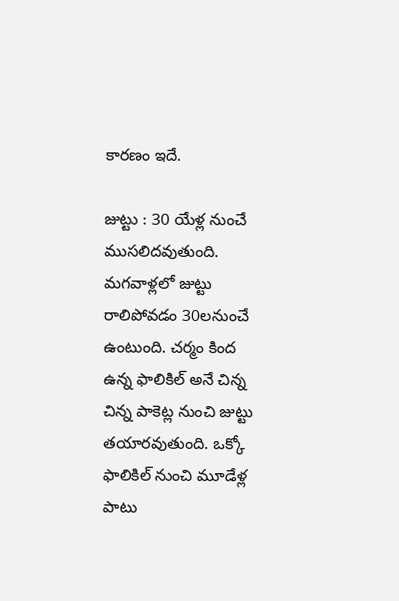కారణం ఇదే.

జుట్టు : 30 యేళ్ల నుంచే ముసలిదవుతుంది. మగవాళ్లలో జుట్టు రాలిపోవడం 30లనుంచే ఉంటుంది. చర్మం కింద ఉన్న ఫాలికిల్ అనే చిన్న చిన్న పాకెట్ల నుంచి జుట్టు తయారవుతుంది. ఒక్కో ఫాలికిల్ నుంచి మూడేళ్ల పాటు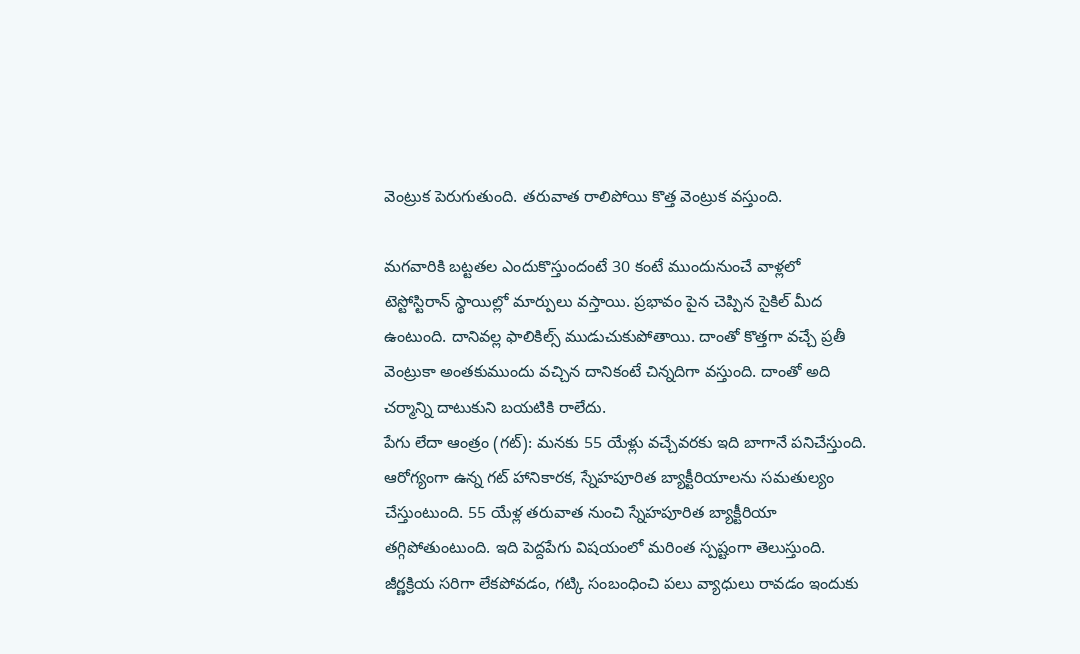వెంట్రుక పెరుగుతుంది. తరువాత రాలిపోయి కొత్త వెంట్రుక వస్తుంది.

మగవారికి బట్టతల ఎందుకొస్తుందంటే 30 కంటే ముందునుంచే వాళ్లలో టెస్టోస్టిరాన్ స్థాయిల్లో మార్పులు వస్తాయి. ప్రభావం పైన చెప్పిన సైకిల్ మీద ఉంటుంది. దానివల్ల ఫాలికిల్స్ ముడుచుకుపోతాయి. దాంతో కొత్తగా వచ్చే ప్రతీ వెంట్రుకా అంతకుముందు వచ్చిన దానికంటే చిన్నదిగా వస్తుంది. దాంతో అది చర్మాన్ని దాటుకుని బయటికి రాలేదు.
పేగు లేదా ఆంత్రం (గట్): మనకు 55 యేళ్లు వచ్చేవరకు ఇది బాగానే పనిచేస్తుంది. ఆరోగ్యంగా ఉన్న గట్ హానికారక, స్నేహపూరిత బ్యాక్టీరియాలను సమతుల్యం చేస్తుంటుంది. 55 యేళ్ల తరువాత నుంచి స్నేహపూరిత బ్యాక్టీరియా తగ్గిపోతుంటుంది. ఇది పెద్దపేగు విషయంలో మరింత స్పష్టంగా తెలుస్తుంది. జీర్ణక్రియ సరిగా లేకపోవడం, గట్కి సంబంధించి పలు వ్యాధులు రావడం ఇందుకు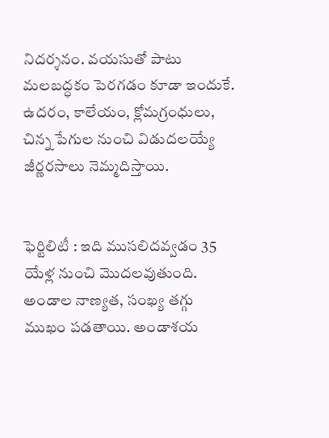నిదర్శనం. వయసుతో పాటు మలబద్ధకం పెరగడం కూడా ఇందుకే. ఉదరం, కాలేయం, క్లోమగ్రంధులు, చిన్న పేగుల నుంచి విడుదలయ్యే జీర్ణరసాలు నెమ్మదిస్తాయి.


ఫెర్టిలిటీ : ఇది ముసలిదవ్వడం 35 యేళ్ల నుంచి మొదలవుతుంది. అండాల నాణ్యత, సంఖ్య తగ్గు ముఖం పడతాయి. అండాశయ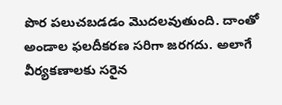పొర పలుచబడడం మొదలవుతుంది. దాంతో అండాల ఫలదీకరణ సరిగా జరగదు. అలాగే వీర్యకణాలకు సరైన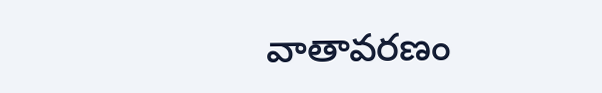వాతావరణం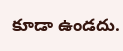కూడా ఉండదు.